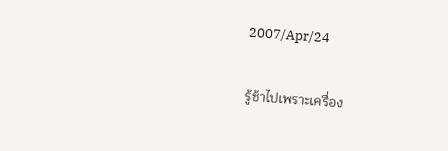2007/Apr/24

รู้ช้าไปเพราะเครื่อง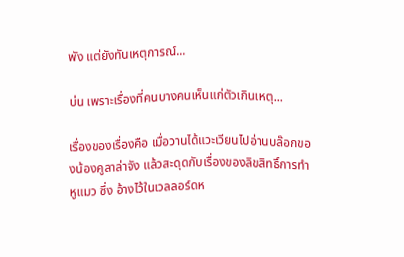พัง แต่ยังทันเหตุการณ์...

บ่น เพราะเรื่องที่คนบางคนเห็นแก่ตัวเกินเหตุ...

เรื่องของเรื่องคือ เมื่อวานได้แวะเวียนไปอ่านบล๊อกของน้องคูลาล่าจัง แล้วสะดุดกับเรื่องของลิขสิทธิ์การทำหูแมว ซึ่ง อ้างไว้ในเวลลอร์ดห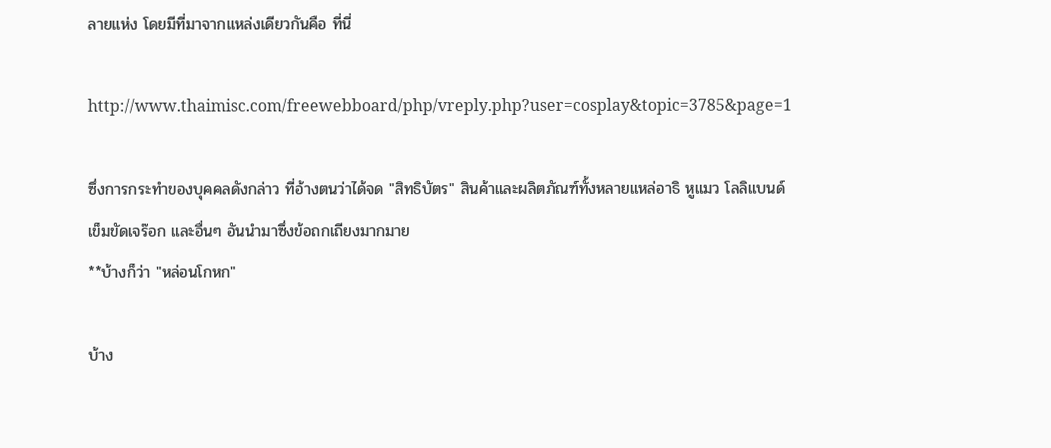ลายแห่ง โดยมีที่มาจากแหล่งเดียวกันคือ ที่นี่

http://www.thaimisc.com/freewebboard/php/vreply.php?user=cosplay&topic=3785&page=1

ซึ่งการกระทำของบุคคลดังกล่าว ที่อ้างตนว่าได้จด "สิทธิบัตร" สินค้าและผลิตภัณฑ์ทั้งหลายแหล่อาธิ หูแมว โลลิแบนด์ เข็มขัดเจร๊อก และอื่นๆ อันนำมาซึ่งข้อถกเถียงมากมาย
**บ้างก็ว่า "หล่อนโกหก"

บ้าง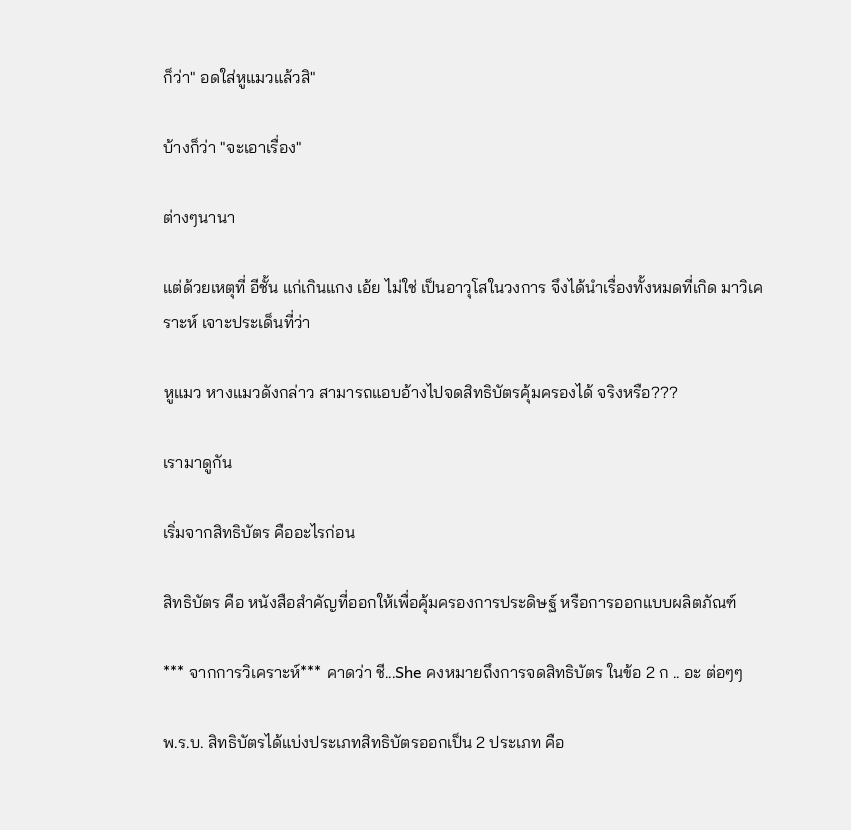ก็ว่า" อดใส่หูแมวแล้วสิ"

บ้างก็ว่า "จะเอาเรื่อง"

ต่างๆนานา

แต่ด้วยเหตุที่ อีชั้น แก่เกินแกง เอ้ย ไม่ใช่ เป็นอาวุโสในวงการ จึงได้นำเรื่องทั้งหมดที่เกิด มาวิเคราะห์ เจาะประเด็นที่ว่า

หูแมว หางแมวดังกล่าว สามารถแอบอ้างไปจดสิทธิบัตรคุ้มครองได้ จริงหรือ???

เรามาดูกัน

เริ่มจากสิทธิบัตร คืออะไรก่อน

สิทธิบัตร คือ หนังสือสำคัญที่ออกให้เพื่อคุ้มครองการประดิษฐ์ หรือการออกแบบผลิตภัณฑ์

*** จากการวิเคราะห์*** คาดว่า ชี...She คงหมายถึงการจดสิทธิบัตร ในข้อ 2 ก .. อะ ต่อๆๆ

พ.ร.บ. สิทธิบัตรได้แบ่งประเภทสิทธิบัตรออกเป็น 2 ประเภท คือ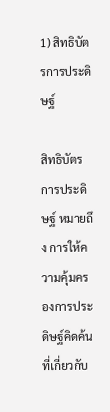1) สิทธิบัตรการประดิษฐ์

สิทธิบัตรการประดิษฐ์ หมายถึง การให้ความคุ้มครองการประดิษฐ์คิดค้นที่เกี่ยวกับ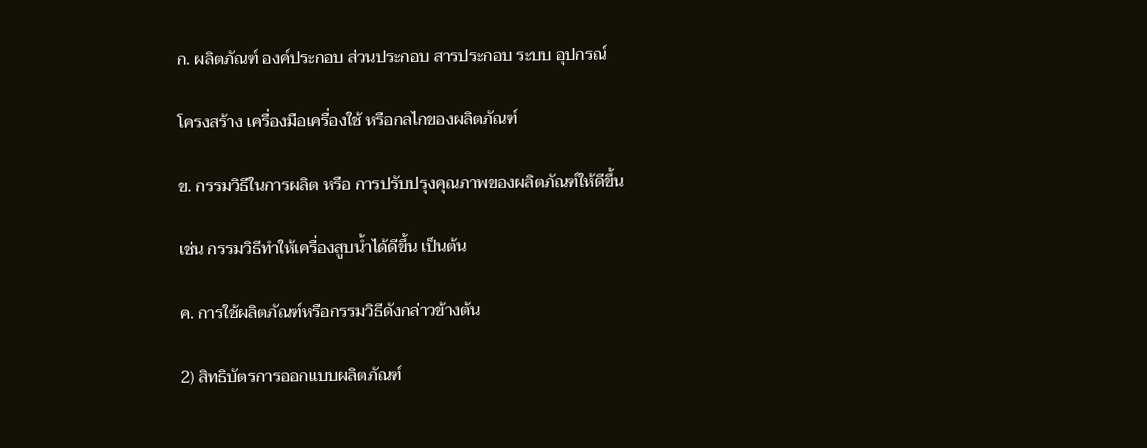ก. ผลิตภัณฑ์ องค์ประกอบ ส่วนประกอบ สารประกอบ ระบบ อุปกรณ์

โครงสร้าง เครื่องมือเครื่องใช้ หรือกลไกของผลิตภัณฑ์

ข. กรรมวิธีในการผลิต หรือ การปรับปรุงคุณภาพของผลิตภัณฑ์ให้ดีขึ้น

เช่น กรรมวิธีทำให้เครื่องสูบน้ำได้ดีขึ้น เป็นต้น

ค. การใช้ผลิตภัณฑ์หรือกรรมวิธีดังกล่าวข้างต้น

2) สิทธิบัตรการออกแบบผลิตภัณฑ์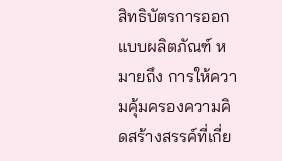สิทธิบัตรการออกแบบผลิตภัณฑ์ หมายถึง การให้ความคุ้มครองความคิดสร้างสรรค์ที่เกี่ย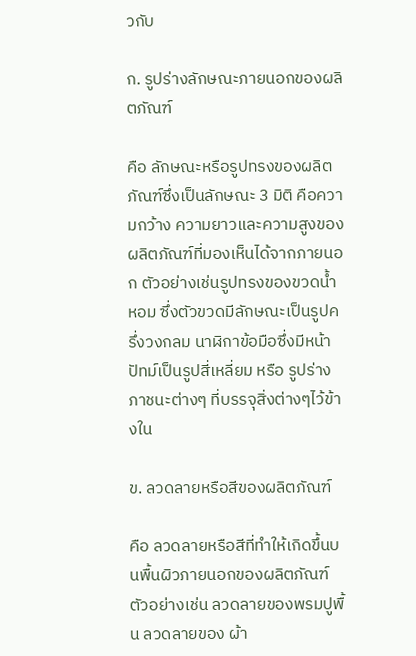วกับ

ก. รูปร่างลักษณะภายนอกของผลิตภัณฑ์

คือ ลักษณะหรือรูปทรงของผลิตภัณฑ์ซึ่งเป็นลักษณะ 3 มิติ คือความกว้าง ความยาวและความสูงของ ผลิตภัณฑ์ที่มองเห็นได้จากภายนอก ตัวอย่างเช่นรูปทรงของขวดน้ำหอม ซึ่งตัวขวดมีลักษณะเป็นรูปครึ่งวงกลม นาฬิกาข้อมือซึ่งมีหน้าปัทม์เป็นรูปสี่เหลี่ยม หรือ รูปร่างภาชนะต่างๆ ที่บรรจุสิ่งต่างๆไว้ข้างใน

ข. ลวดลายหรือสีของผลิตภัณฑ์

คือ ลวดลายหรือสีที่ทำให้เกิดขึ้นบนพื้นผิวภายนอกของผลิตภัณฑ์ ตัวอย่างเช่น ลวดลายของพรมปูพื้น ลวดลายของ ผ้า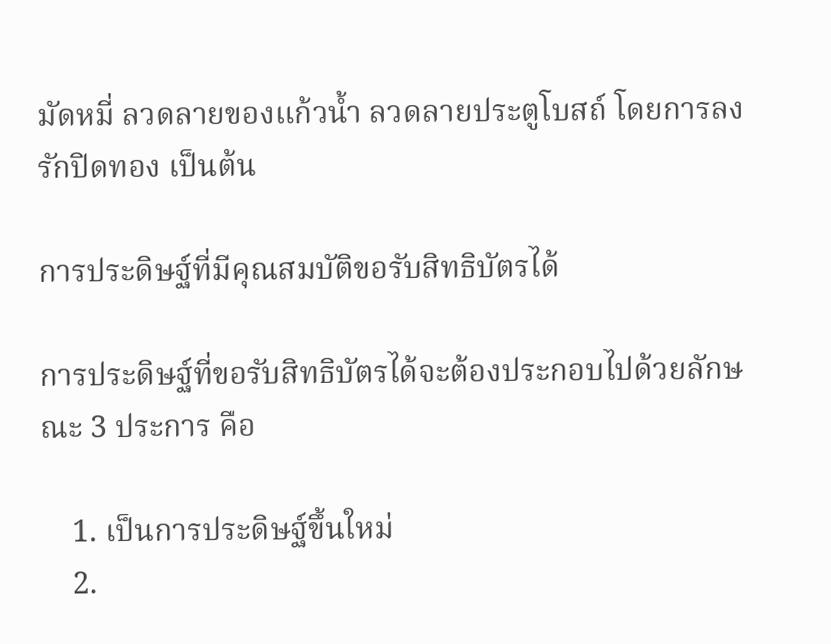มัดหมี่ ลวดลายของแก้วน้ำ ลวดลายประตูโบสถ์ โดยการลงรักปิดทอง เป็นต้น

การประดิษฐ์ที่มีคุณสมบัติขอรับสิทธิบัตรได้

การประดิษฐ์ที่ขอรับสิทธิบัตรได้จะต้องประกอบไปด้วยลักษณะ 3 ประการ คือ

    1. เป็นการประดิษฐ์ขึ้นใหม่
    2.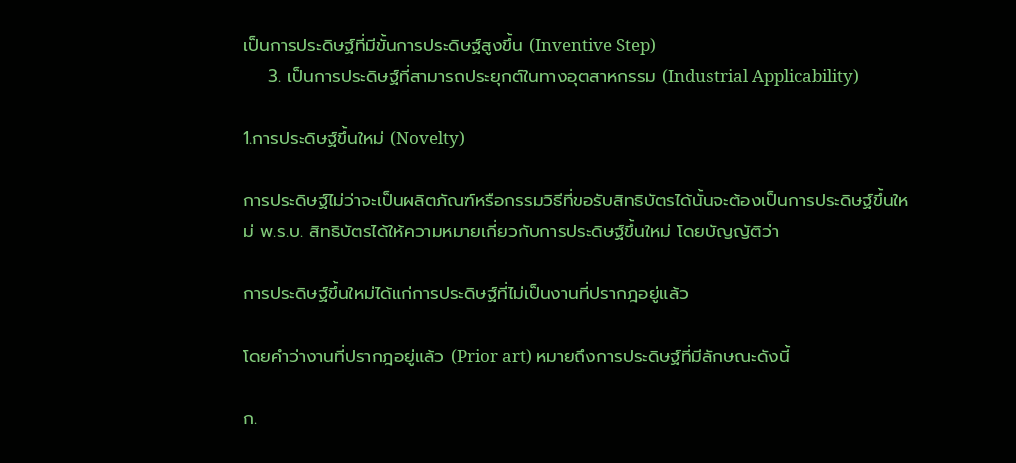เป็นการประดิษฐ์ที่มีขั้นการประดิษฐ์สูงขึ้น (Inventive Step)
    3. เป็นการประดิษฐ์ที่สามารถประยุกต์ในทางอุตสาหกรรม (Industrial Applicability)

1.การประดิษฐ์ขึ้นใหม่ (Novelty)

การประดิษฐ์ไม่ว่าจะเป็นผลิตภัณฑ์หรือกรรมวิธีที่ขอรับสิทธิบัตรได้นั้นจะต้องเป็นการประดิษฐ์ขึ้นใหม่ พ.ร.บ. สิทธิบัตรได้ให้ความหมายเกี่ยวกับการประดิษฐ์ขึ้นใหม่ โดยบัญญัติว่า

การประดิษฐ์ขึ้นใหม่ได้แก่การประดิษฐ์ที่ไม่เป็นงานที่ปรากฎอยู่แล้ว

โดยคำว่างานที่ปรากฎอยู่แล้ว (Prior art) หมายถึงการประดิษฐ์ที่มีลักษณะดังนี้

ก.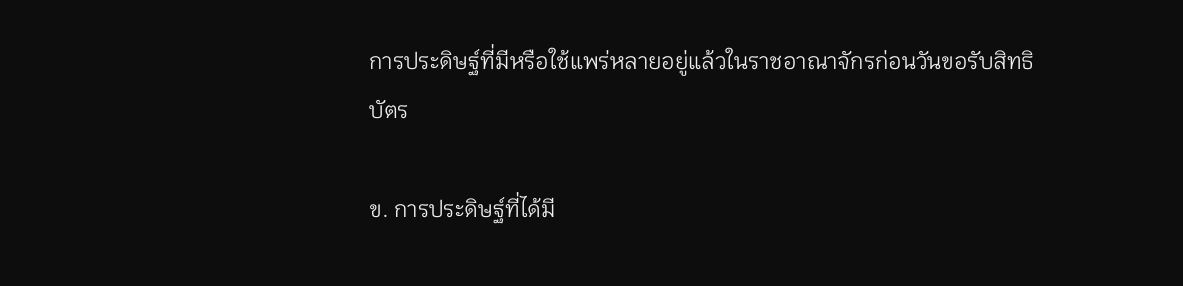การประดิษฐ์ที่มีหรือใช้แพร่หลายอยู่แล้วในราชอาณาจักรก่อนวันขอรับสิทธิบัตร

ข. การประดิษฐ์ที่ได้มี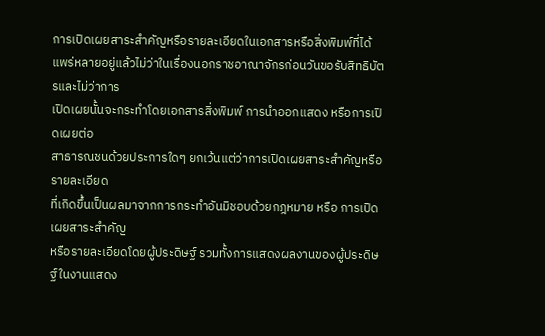การเปิดเผยสาระสำคัญหรือรายละเอียดในเอกสารหรือสิ่งพิมพ์ที่ได้
แพร่หลายอยู่แล้วไม่ว่าในเรื่องนอกราชอาณาจักรก่อนวันขอรับสิทธิบัตรและไม่ว่าการ
เปิดเผยนั้นจะกระทำโดยเอกสารสิ่งพิมพ์ การนำออกแสดง หรือการเปิดเผยต่อ
สาธารณชนด้วยประการใดๆ ยกเว้นแต่ว่าการเปิดเผยสาระสำคัญหรือรายละเอียด
ที่เกิดขึ้นเป็นผลมาจากการกระทำอันมิชอบด้วยกฎหมาย หรือ การเปิดเผยสาระสำคัญ
หรือรายละเอียดโดยผู้ประดิษฐ์ รวมทั้งการแสดงผลงานของผู้ประดิษฐ์ในงานแสดง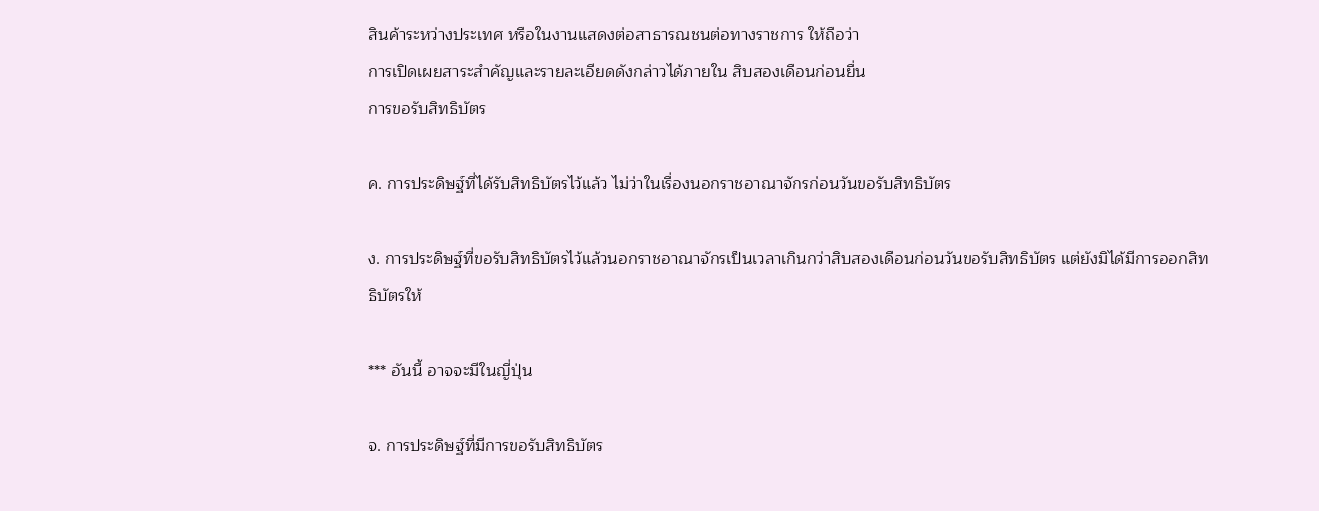สินค้าระหว่างประเทศ หรือในงานแสดงต่อสาธารณชนต่อทางราชการ ให้ถือว่า
การเปิดเผยสาระสำคัญและรายละเอียดดังกล่าวได้ภายใน สิบสองเดือนก่อนยื่น
การขอรับสิทธิบัตร

ค. การประดิษฐ์ที่ได้รับสิทธิบัตรไว้แล้ว ไม่ว่าในเรื่องนอกราชอาณาจักรก่อนวันขอรับสิทธิบัตร

ง. การประดิษฐ์ที่ขอรับสิทธิบัตรไว้แล้วนอกราชอาณาจักรเป็นเวลาเกินกว่าสิบสองเดือนก่อนวันขอรับสิทธิบัตร แต่ยังมิได้มีการออกสิทธิบัตรให้

*** อันนี้ อาจจะมีในญี่ปุ่น

จ. การประดิษฐ์ที่มีการขอรับสิทธิบัตร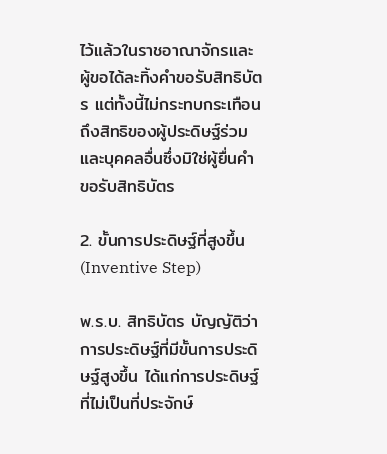ไว้แล้วในราชอาณาจักรและผู้ขอได้ละทิ้งคำขอรับสิทธิบัตร แต่ทั้งนี้ไม่กระทบกระเทือนถึงสิทธิของผู้ประดิษฐ์ร่วม และบุคคลอื่นซึ่งมิใช่ผู้ยื่นคำขอรับสิทธิบัตร

2. ขั้นการประดิษฐ์ที่สูงขึ้น (Inventive Step)

พ.ร.บ. สิทธิบัตร บัญญัติว่า การประดิษฐ์ที่มีขั้นการประดิษฐ์สูงขึ้น ได้แก่การประดิษฐ์ที่ไม่เป็นที่ประจักษ์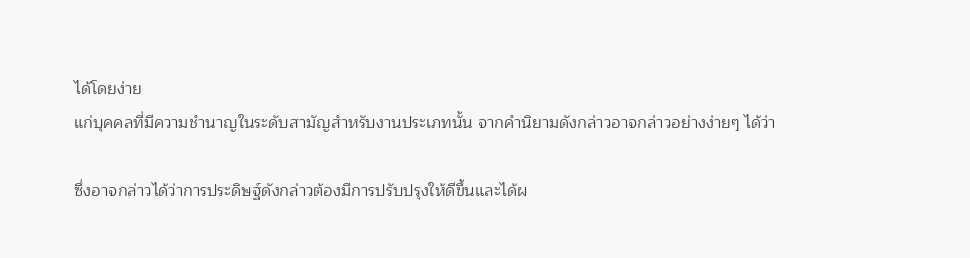ได้โดยง่าย
แก่บุคคลที่มีความชำนาญในระดับสามัญสำหรับงานประเภทนั้น จากคำนิยามดังกล่าวอาจกล่าวอย่างง่ายๆ ได้ว่า

ซึ่งอาจกล่าวได้ว่าการประดิษฐ์ดังกล่าวต้องมีการปรับปรุงให้ดีขึ้นและได้ผ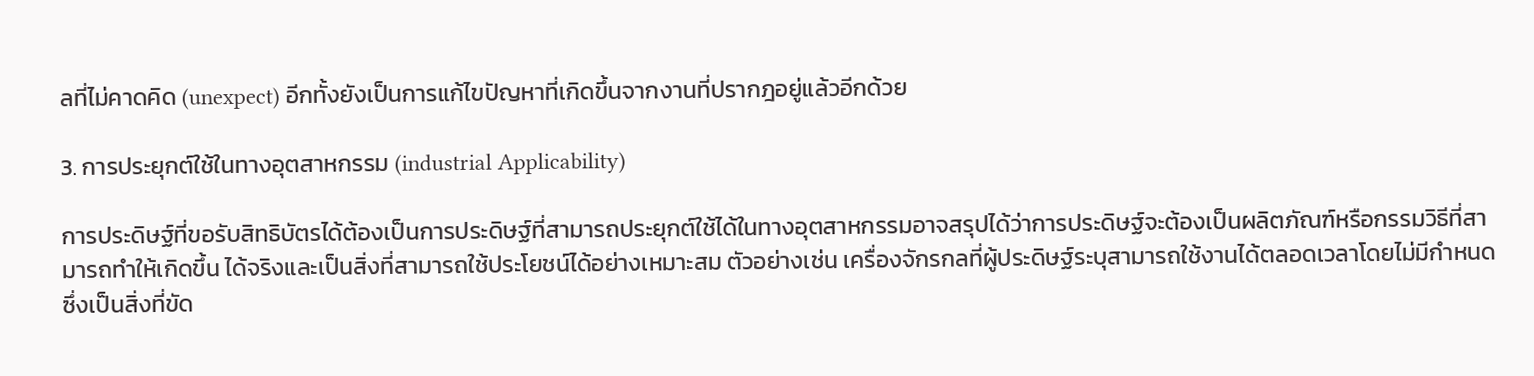ลที่ไม่คาดคิด (unexpect) อีกทั้งยังเป็นการแก้ไขปัญหาที่เกิดขึ้นจากงานที่ปรากฎอยู่แล้วอีกด้วย

3. การประยุกต์ใช้ในทางอุตสาหกรรม (industrial Applicability)

การประดิษฐ์ที่ขอรับสิทธิบัตรได้ต้องเป็นการประดิษฐ์ที่สามารถประยุกต์ใช้ได้ในทางอุตสาหกรรมอาจสรุปได้ว่าการประดิษฐ์จะต้องเป็นผลิตภัณฑ์หรือกรรมวิธีที่สามารถทำให้เกิดขึ้น ได้จริงและเป็นสิ่งที่สามารถใช้ประโยชน์ได้อย่างเหมาะสม ตัวอย่างเช่น เครื่องจักรกลที่ผู้ประดิษฐ์ระบุสามารถใช้งานได้ตลอดเวลาโดยไม่มีกำหนดซึ่งเป็นสิ่งที่ขัด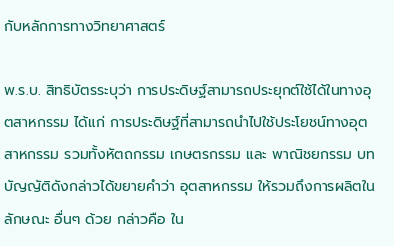กับหลักการทางวิทยาศาสตร์

พ.ร.บ. สิทธิบัตรระบุว่า การประดิษฐ์สามารถประยุกต์ใช้ได้ในทางอุตสาหกรรม ได้แก่ การประดิษฐ์ที่สามารถนำไปใช้ประโยชน์ทางอุตสาหกรรม รวมทั้งหัตถกรรม เกษตรกรรม และ พาณิชยกรรม บทบัญญัติดังกล่าวได้ขยายคำว่า อุตสาหกรรม ให้รวมถึงการผลิตในลักษณะ อื่นๆ ด้วย กล่าวคือ ใน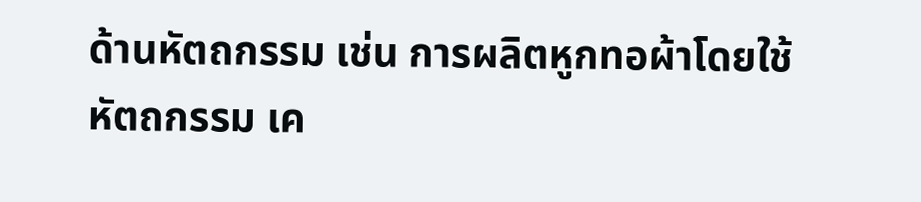ด้านหัตถกรรม เช่น การผลิตหูกทอผ้าโดยใช้หัตถกรรม เค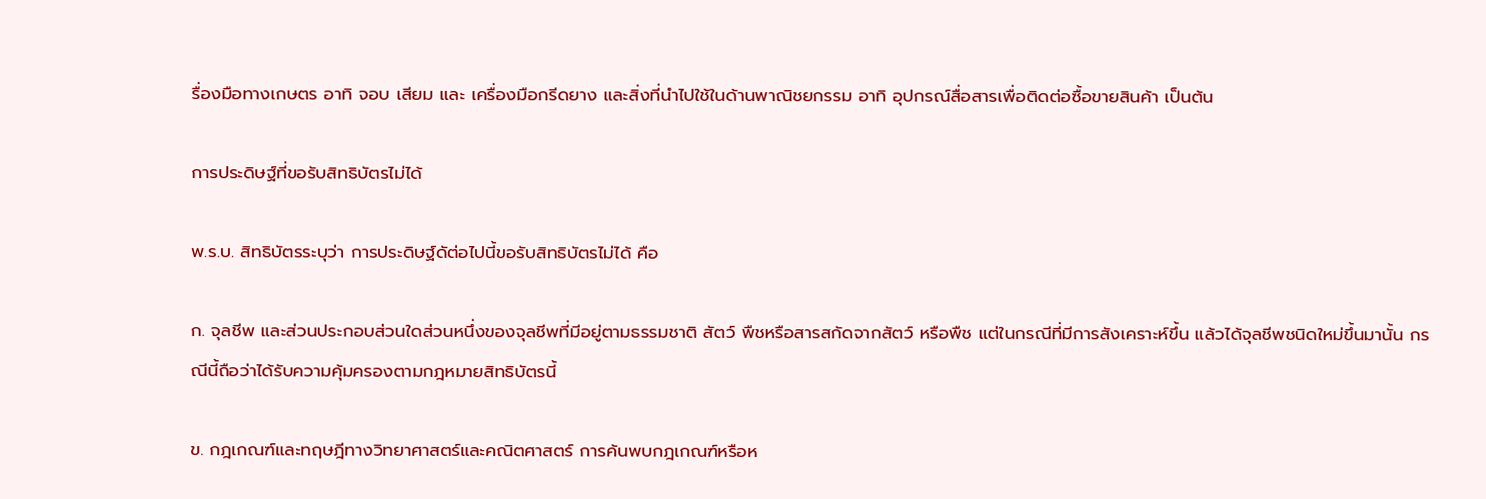รื่องมือทางเกษตร อาทิ จอบ เสียม และ เครื่องมือกรีดยาง และสิ่งที่นำไปใช้ในด้านพาณิชยกรรม อาทิ อุปกรณ์สื่อสารเพื่อติดต่อซื้อขายสินค้า เป็นต้น

การประดิษฐ์ที่ขอรับสิทธิบัตรไม่ได้

พ.ร.บ. สิทธิบัตรระบุว่า การประดิษฐ์ดัต่อไปนี้ขอรับสิทธิบัตรไม่ได้ คือ

ก. จุลชีพ และส่วนประกอบส่วนใดส่วนหนึ่งของจุลชีพที่มีอยู่ตามธรรมชาติ สัตว์ พืชหรือสารสกัดจากสัตว์ หรือพืช แต่ในกรณีที่มีการสังเคราะห์ขึ้น แล้วได้จุลชีพชนิดใหม่ขึ้นมานั้น กรณีนี้ถือว่าได้รับความคุ้มครองตามกฎหมายสิทธิบัตรนี้

ข. กฎเกณฑ์และทฤษฎีทางวิทยาศาสตร์และคณิตศาสตร์ การค้นพบกฎเกณฑ์หรือห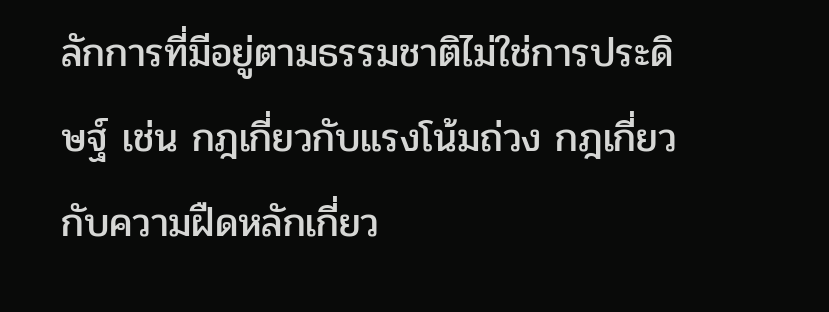ลักการที่มีอยู่ตามธรรมชาติไม่ใช่การประดิษฐ์ เช่น กฎเกี่ยวกับแรงโน้มถ่วง กฎเกี่ยวกับความฝืดหลักเกี่ยว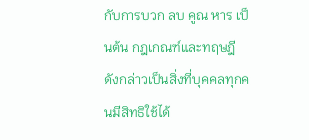กับการบวก ลบ คูณ หาร เป็นต้น กฎเกณฑ์และทฤษฎีดังกล่าวเป็นสิ่งที่บุคคลทุกคนมีสิทธิใช้ได้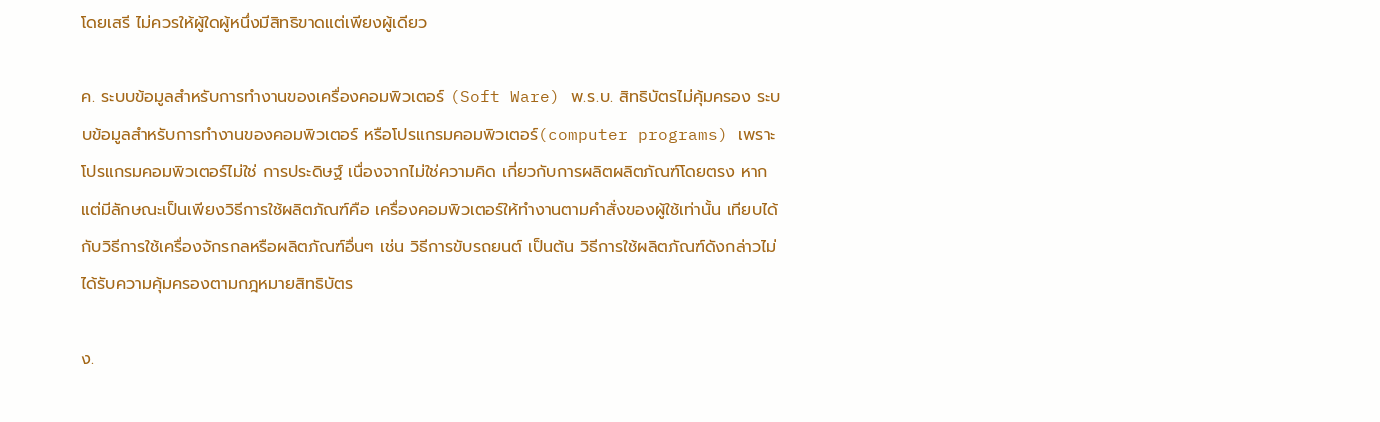โดยเสรี ไม่ควรให้ผู้ใดผู้หนึ่งมีสิทธิขาดแต่เพียงผู้เดียว

ค. ระบบข้อมูลสำหรับการทำงานของเครื่องคอมพิวเตอร์ (Soft Ware) พ.ร.บ. สิทธิบัตรไม่คุ้มครอง ระบบข้อมูลสำหรับการทำงานของคอมพิวเตอร์ หรือโปรแกรมคอมพิวเตอร์(computer programs) เพราะโปรแกรมคอมพิวเตอร์ไม่ใช่ การประดิษฐ์ เนื่องจากไม่ใช่ความคิด เกี่ยวกับการผลิตผลิตภัณฑ์โดยตรง หากแต่มีลักษณะเป็นเพียงวิธีการใช้ผลิตภัณฑ์คือ เครื่องคอมพิวเตอร์ให้ทำงานตามคำสั่งของผู้ใช้เท่านั้น เทียบได้กับวิธีการใช้เครื่องจักรกลหรือผลิตภัณฑ์อื่นๆ เช่น วิธีการขับรถยนต์ เป็นต้น วิธีการใช้ผลิตภัณฑ์ดังกล่าวไม่ได้รับความคุ้มครองตามกฎหมายสิทธิบัตร

ง.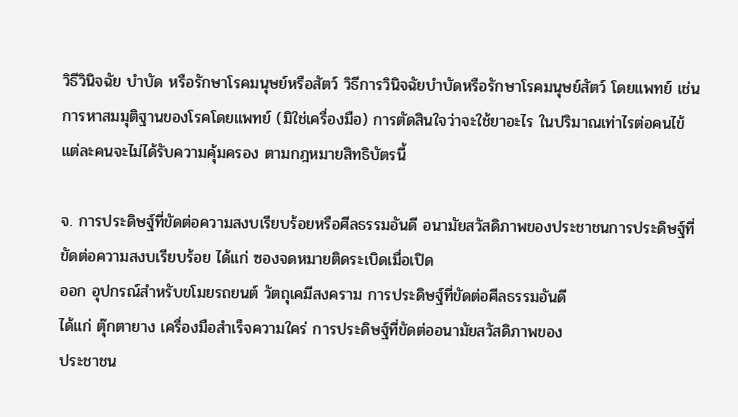วิธีวินิจฉัย บำบัด หรือรักษาโรคมนุษย์หรือสัตว์ วิธีการวินิจฉัยบำบัดหรือรักษาโรคมนุษย์สัตว์ โดยแพทย์ เช่นการหาสมมุติฐานของโรคโดยแพทย์ (มิใช่เครื่องมือ) การตัดสินใจว่าจะใช้ยาอะไร ในปริมาณเท่าไรต่อคนไข้แต่ละคนจะไม่ได้รับความคุ้มครอง ตามกฎหมายสิทธิบัตรนี้

จ. การประดิษฐ์ที่ขัดต่อความสงบเรียบร้อยหรือศีลธรรมอันดี อนามัยสวัสดิภาพของประชาชนการประดิษฐ์ที่ขัดต่อความสงบเรียบร้อย ได้แก่ ซองจดหมายติดระเบิดเมื่อเปิด
ออก อุปกรณ์สำหรับขโมยรถยนต์ วัตถุเคมีสงคราม การประดิษฐ์ที่ขัดต่อศีลธรรมอันดี
ได้แก่ ตุ๊กตายาง เครื่องมือสำเร็จความใคร่ การประดิษฐ์ที่ขัดต่ออนามัยสวัสดิภาพของ
ประชาชน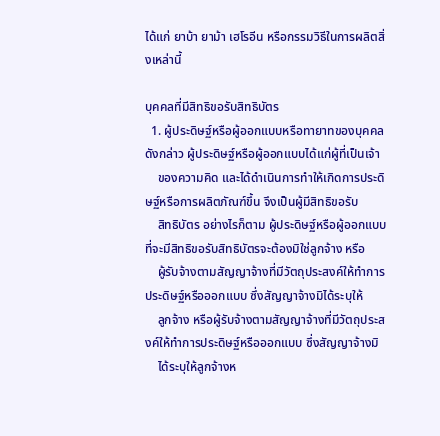ได้แก่ ยาบ้า ยาม้า เฮโรอีน หรือกรรมวิธีในการผลิตสิ่งเหล่านี้

บุคคลที่มีสิทธิขอรับสิทธิบัตร
  1. ผู้ประดิษฐ์หรือผู้ออกแบบหรือทายาทของบุคคลดังกล่าว ผู้ประดิษฐ์หรือผู้ออกแบบได้แก่ผู้ที่เป็นเจ้า
    ของความคิด และได้ดำเนินการทำให้เกิดการประดิษฐ์หรือการผลิตภัณฑ์ขึ้น จึงเป็นผู้มีสิทธิขอรับ
    สิทธิบัตร อย่างไรก็ตาม ผู้ประดิษฐ์หรือผู้ออกแบบที่จะมีสิทธิขอรับสิทธิบัตรจะต้องมิใช่ลูกจ้าง หรือ
    ผู้รับจ้างตามสัญญาจ้างที่มีวัตถุประสงค์ให้ทำการประดิษฐ์หรือออกแบบ ซึ่งสัญญาจ้างมิได้ระบุให้
    ลูกจ้าง หรือผู้รับจ้างตามสัญญาจ้างที่มีวัตถุประสงค์ให้ทำการประดิษฐ์หรือออกแบบ ซึ่งสัญญาจ้างมิ
    ได้ระบุให้ลูกจ้างห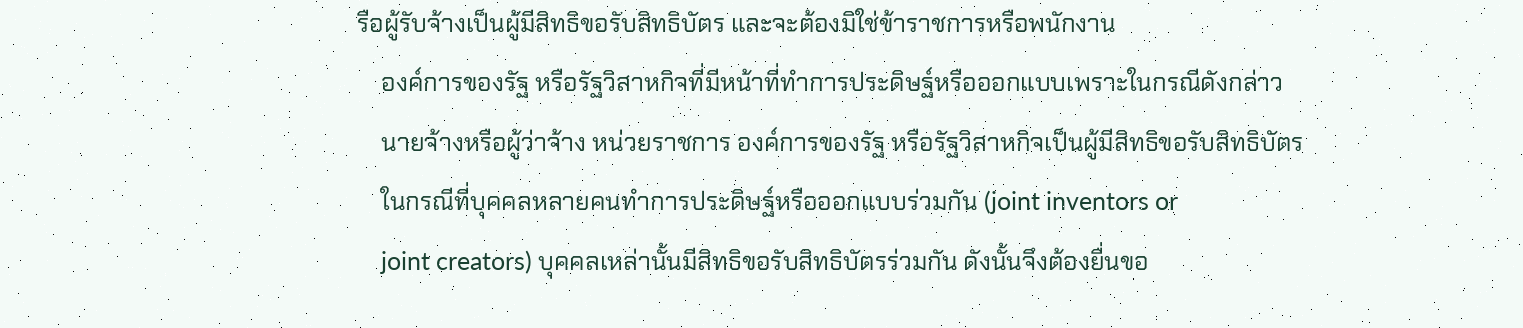รือผู้รับจ้างเป็นผู้มีสิทธิขอรับสิทธิบัตร และจะต้องมิใช่ข้าราชการหรือพนักงาน
    องค์การของรัฐ หรือรัฐวิสาหกิจที่มีหน้าที่ทำการประดิษฐ์หรือออกแบบเพราะในกรณีดังกล่าว
    นายจ้างหรือผู้ว่าจ้าง หน่วยราชการ องค์การของรัฐ หรือรัฐวิสาหกิจเป็นผู้มีสิทธิขอรับสิทธิบัตร
    ในกรณีที่บุคคลหลายคนทำการประดิษฐ์หรือออกแบบร่วมกัน (joint inventors or
    joint creators) บุคคลเหล่านั้นมีสิทธิขอรับสิทธิบัตรร่วมกัน ดังนั้นจึงต้องยื่นขอ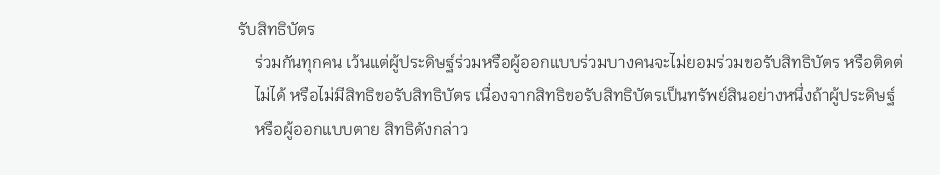รับสิทธิบัตร
    ร่วมกันทุกคน เว้นแต่ผู้ประดิษฐ์ร่วมหรือผู้ออกแบบร่วมบางคนจะไม่ยอมร่วมขอรับสิทธิบัตร หรือติดต่
    ไม่ได้ หรือไม่มีสิทธิขอรับสิทธิบัตร เนื่องจากสิทธิขอรับสิทธิบัตรเป็นทรัพย์สินอย่างหนึ่งถ้าผู้ประดิษฐ์
    หรือผู้ออกแบบตาย สิทธิดังกล่าว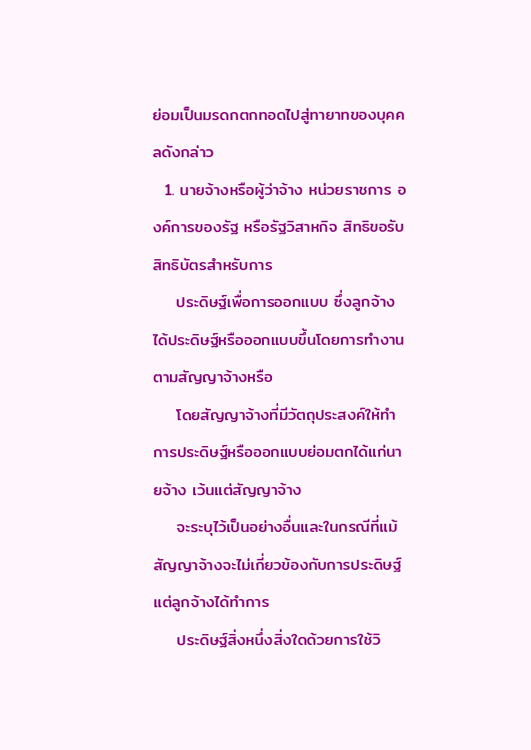ย่อมเป็นมรดกตกทอดไปสู่ทายาทของบุคคลดังกล่าว
  1. นายจ้างหรือผู้ว่าจ้าง หน่วยราชการ องค์การของรัฐ หรือรัฐวิสาหกิจ สิทธิขอรับสิทธิบัตรสำหรับการ
    ประดิษฐ์เพื่อการออกแบบ ซึ่งลูกจ้างได้ประดิษฐ์หรือออกแบบขึ้นโดยการทำงานตามสัญญาจ้างหรือ
    โดยสัญญาจ้างที่มีวัตถุประสงค์ให้ทำการประดิษฐ์หรือออกแบบย่อมตกได้แก่นายจ้าง เว้นแต่สัญญาจ้าง
    จะระบุไว้เป็นอย่างอื่นและในกรณีที่แม้สัญญาจ้างจะไม่เกี่ยวข้องกับการประดิษฐ์แต่ลูกจ้างได้ทำการ
    ประดิษฐ์สิ่งหนึ่งสิ่งใดด้วยการใช้วิ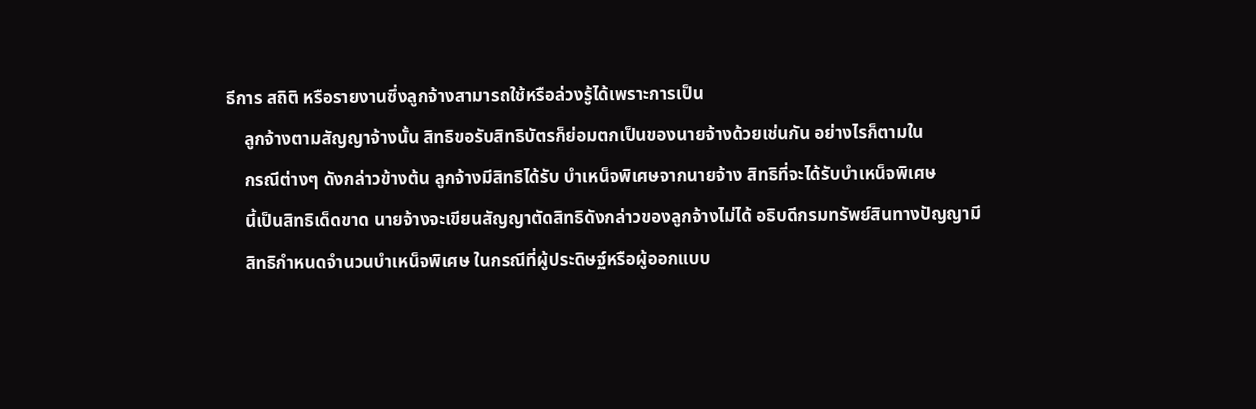ธีการ สถิติ หรือรายงานซึ่งลูกจ้างสามารถใช้หรือล่วงรู้ได้เพราะการเป็น
    ลูกจ้างตามสัญญาจ้างนั้น สิทธิขอรับสิทธิบัตรก็ย่อมตกเป็นของนายจ้างด้วยเช่นกัน อย่างไรก็ตามใน
    กรณีต่างๆ ดังกล่าวข้างต้น ลูกจ้างมีสิทธิได้รับ บำเหน็จพิเศษจากนายจ้าง สิทธิที่จะได้รับบำเหน็จพิเศษ
    นี้เป็นสิทธิเด็ดขาด นายจ้างจะเขียนสัญญาตัดสิทธิดังกล่าวของลูกจ้างไม่ได้ อธิบดีกรมทรัพย์สินทางปัญญามี
    สิทธิกำหนดจำนวนบำเหน็จพิเศษ ในกรณีที่ผู้ประดิษฐ์หรือผู้ออกแบบ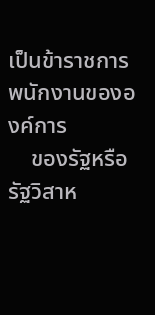เป็นข้าราชการพนักงานขององค์การ
    ของรัฐหรือรัฐวิสาห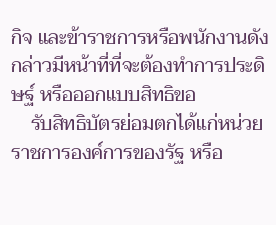กิจ และข้าราชการหรือพนักงานดังกล่าวมีหน้าที่ที่จะต้องทำการประดิษฐ์ หรือออกแบบสิทธิขอ
    รับสิทธิบัตรย่อมตกได้แก่หน่วยราชการองค์การของรัฐ หรือ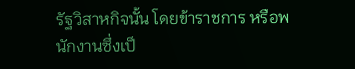รัฐวิสาหกิจนั้น โดยข้าราชการ หรือพนักงานซึ่งเป็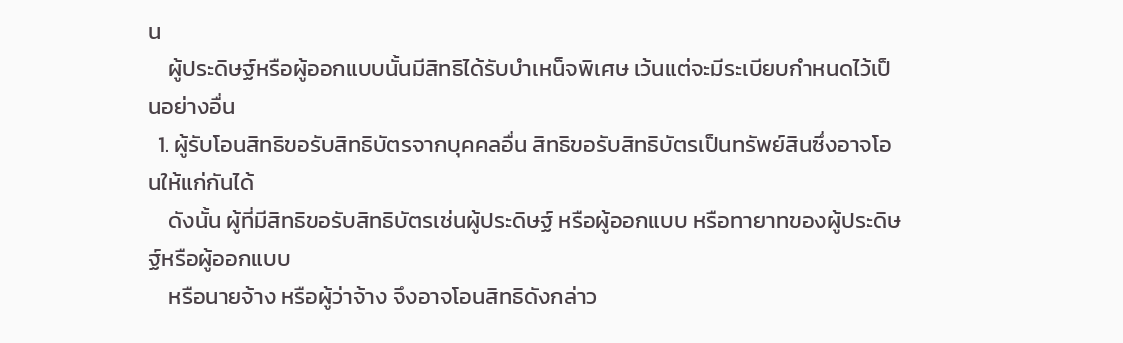น
    ผู้ประดิษฐ์หรือผู้ออกแบบนั้นมีสิทธิได้รับบำเหน็จพิเศษ เว้นแต่จะมีระเบียบกำหนดไว้เป็นอย่างอื่น
  1. ผู้รับโอนสิทธิขอรับสิทธิบัตรจากบุคคลอื่น สิทธิขอรับสิทธิบัตรเป็นทรัพย์สินซึ่งอาจโอนให้แก่กันได้
    ดังนั้น ผู้ที่มีสิทธิขอรับสิทธิบัตรเช่นผู้ประดิษฐ์ หรือผู้ออกแบบ หรือทายาทของผู้ประดิษฐ์หรือผู้ออกแบบ
    หรือนายจ้าง หรือผู้ว่าจ้าง จึงอาจโอนสิทธิดังกล่าว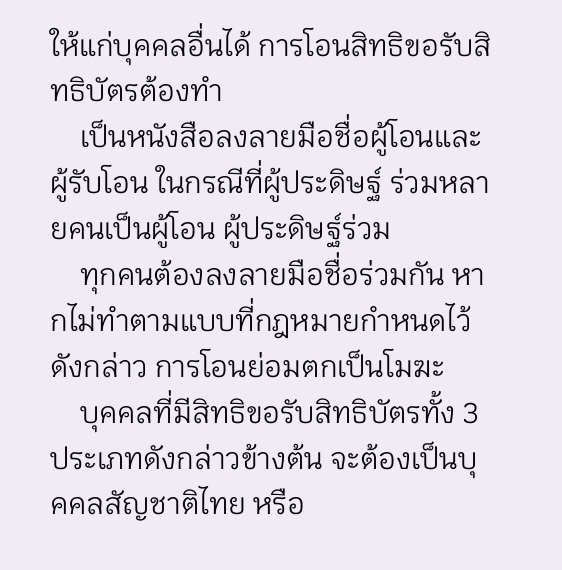ให้แก่บุคคลอื่นได้ การโอนสิทธิขอรับสิทธิบัตรต้องทำ
    เป็นหนังสือลงลายมือชื่อผู้โอนและผู้รับโอน ในกรณีที่ผู้ประดิษฐ์ ร่วมหลายคนเป็นผู้โอน ผู้ประดิษฐ์ร่วม
    ทุกคนต้องลงลายมือชื่อร่วมกัน หากไม่ทำตามแบบที่กฎหมายกำหนดไว้ดังกล่าว การโอนย่อมตกเป็นโมฆะ
    บุคคลที่มีสิทธิขอรับสิทธิบัตรทั้ง 3 ประเภทดังกล่าวข้างต้น จะต้องเป็นบุคคลสัญชาติไทย หรือ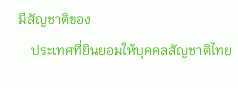มีสัญชาติของ
    ประเทศที่ยินยอมให้บุคคลสัญชาติไทย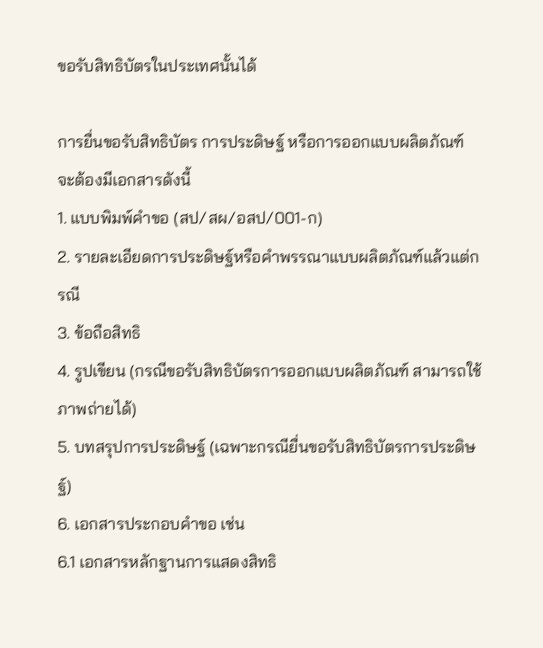ขอรับสิทธิบัตรในประเทศนั้นได้

การยื่นขอรับสิทธิบัตร การประดิษฐ์ หรือการออกแบบผลิตภัณฑ์ จะต้องมีเอกสารดังนี้
1. แบบพิมพ์คำขอ (สป/สผ/อสป/001-ก)
2. รายละเอียดการประดิษฐ์หรือคำพรรณาแบบผลิตภัณฑ์แล้วแต่กรณี
3. ข้อถือสิทธิ
4. รูปเขียน (กรณีขอรับสิทธิบัตรการออกแบบผลิตภัณฑ์ สามารถใช้ภาพถ่ายได้)
5. บทสรุปการประดิษฐ์ (เฉพาะกรณียื่นขอรับสิทธิบัตรการประดิษฐ์)
6. เอกสารประกอบคำขอ เช่น
6.1 เอกสารหลักฐานการแสดงสิทธิ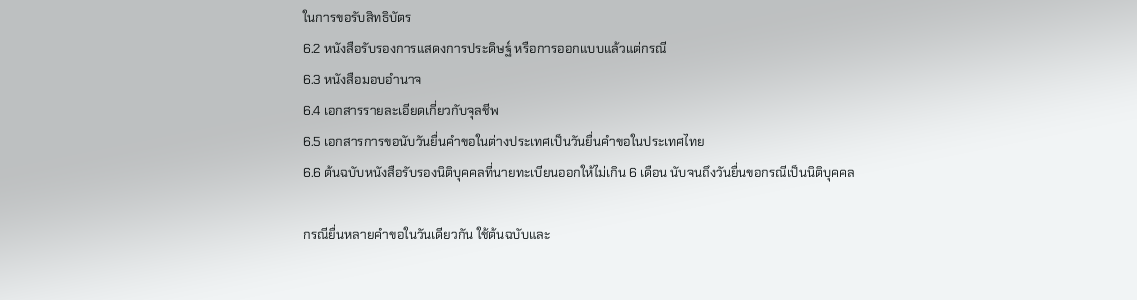ในการขอรับสิทธิบัตร
6.2 หนังสือรับรองการแสดงการประดิษฐ์ หรือการออกแบบแล้วแต่กรณี
6.3 หนังสือมอบอำนาจ
6.4 เอกสารรายละเอียดเกี่ยวกับจุลชีพ
6.5 เอกสารการขอนับวันยื่นคำขอในต่างประเทศเป็นวันยื่นคำขอในประเทศไทย
6.6 ต้นฉบับหนังสือรับรองนิติบุคคลที่นายทะเบียนออกให้ไม่เกิน 6 เดือน นับจนถึงวันยื่นขอกรณีเป็นนิติบุคคล

กรณียื่นหลายคำขอในวันเดียวกัน ใช้ต้นฉบับและ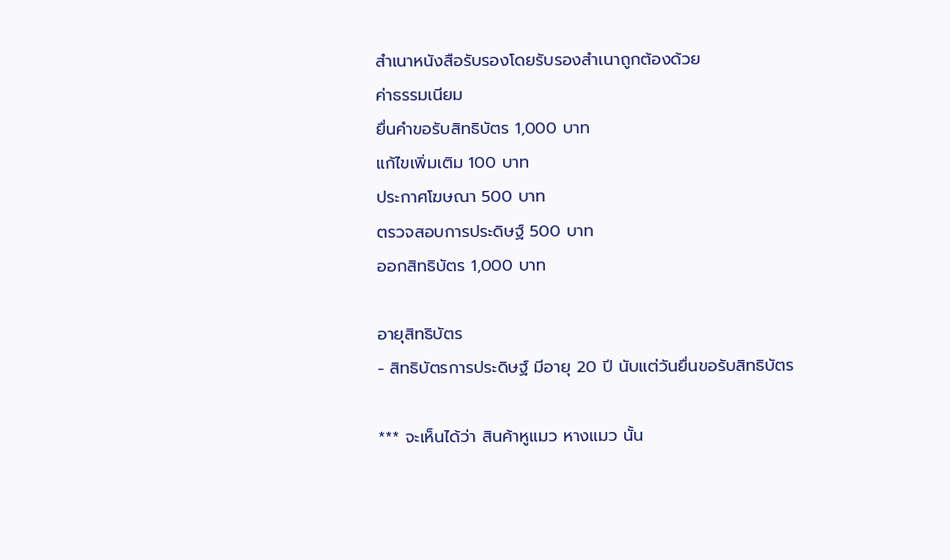สำเนาหนังสือรับรองโดยรับรองสำเนาถูกต้องด้วย
ค่าธรรมเนียม
ยื่นคำขอรับสิทธิบัตร 1,000 บาท
แก้ไขเพิ่มเติม 100 บาท
ประกาศโฆษณา 500 บาท
ตรวจสอบการประดิษฐ์ 500 บาท
ออกสิทธิบัตร 1,000 บาท

อายุสิทธิบัตร
- สิทธิบัตรการประดิษฐ์ มีอายุ 20 ปี นับแต่วันยื่นขอรับสิทธิบัตร

*** จะเห็นได้ว่า สินค้าหูแมว หางแมว นั้น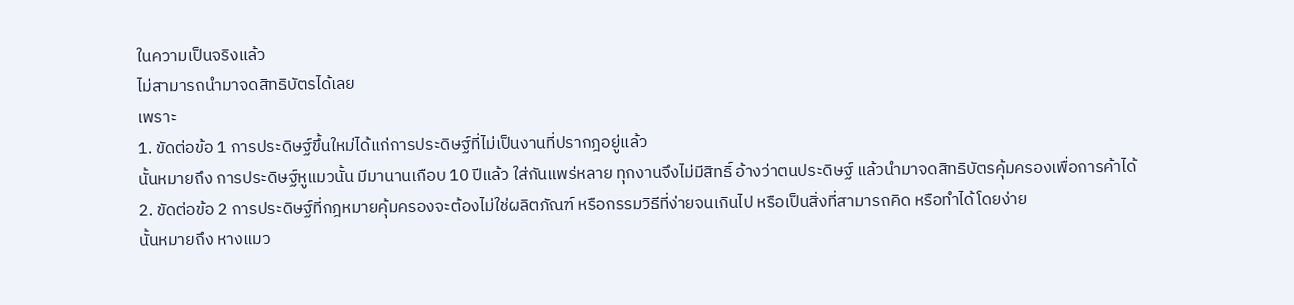ในความเป็นจริงแล้ว
ไม่สามารถนำมาจดสิทธิบัตรได้เลย
เพราะ
1. ขัดต่อข้อ 1 การประดิษฐ์ขึ้นใหม่ได้แก่การประดิษฐ์ที่ไม่เป็นงานที่ปรากฎอยู่แล้ว
นั้นหมายถึง การประดิษฐ์หูแมวนั้น มีมานานเกือบ 10 ปีแล้ว ใส่กันแพร่หลาย ทุกงานจึงไม่มีสิทธิ์ อ้างว่าตนประดิษฐ์ แล้วนำมาจดสิทธิบัตรคุ้มครองเพื่อการค้าได้
2. ขัดต่อข้อ 2 การประดิษฐ์ที่กฎหมายคุ้มครองจะต้องไม่ใช่ผลิตภัณฑ์ หรือกรรมวิธีที่ง่ายจนเกินไป หรือเป็นสิ่งที่สามารถคิด หรือทำได้โดยง่าย
นั้นหมายถึง หางแมว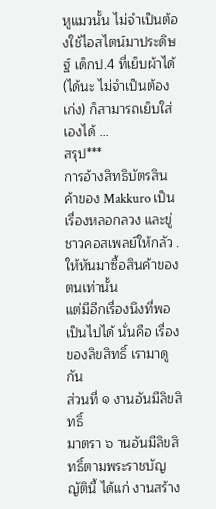หูแมวนั้น ไม่จำเป็นต้องใช้ไอสไตน์มาประดิษฐ์ เด็กป.4 ที่เย็บผ้าได้ (ได้นะ ไม่จำเป็นต้องเก่ง) ก็สามารถเย็บใส่เองได้ ...
สรุป***
การอ้างสิทธิบัตรสินค้าของ Makkuro เป็นเรื่องหลอกลวง และขู่ชาวคอสเพลย์ให้กลัว .ให้หันมาซื้อสินค้าของตนเท่านั้น
แต่มีอีกเรื่องนึงที่พอเป็นไปได้ นั่นคือ เรื่องของลิขสิทธิ์ เรามาดูกัน
ส่วนที่ ๑ งานอันมีลิขสิทธิ์
มาตรา ๖ านอันมีลิขสิทธิ์ตามพระราชบัญญัตินี้ ได้แก่ งานสร้าง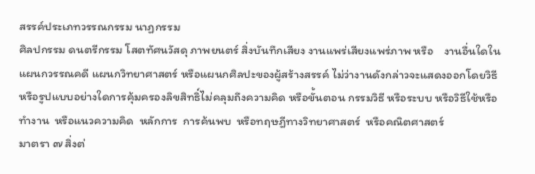สรรค์ประเภทวรรณกรรม นาฏกรรม
ศิลปกรรม ดนตรีกรรม โสตทัศนวัสดุ ภาพยนตร์ สิ่งบันทึกเสียง งานแพร่เสียงแพร่ภาพ หรือ    งานอื่นใดใน
แผนกวรรณคดี แผนกวิทยาศาสตร์ หรือแผนกศิลปะของผู้สร้างสรรค์ ไม่ว่างานดังกล่าวจะแสดงออกโดยวิธี
หรือรูปแบบอย่างใดการคุ้มครองลิขสิทธิ์ไม่คลุมถึงความคิด หรือขั้นตอน กรรมวิธี หรือระบบ หรือวิธีใช้หรือ
ทำงาน  หรือแนวความคิด  หลักการ  การค้นพบ  หรือทฤษฎีทางวิทยาศาสตร์  หรือคณิตศาสตร์
มาตรา ๗ สิ่งต่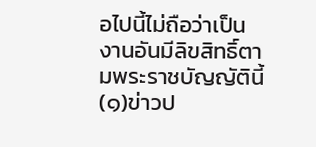อไปนี้ไม่ถือว่าเป็นงานอันมีลิขสิทธิ์ตามพระราชบัญญัตินี้ (๑)ข่าวป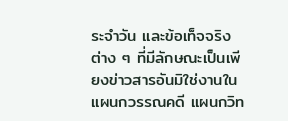ระจำวัน และข้อเท็จจริงต่าง ๆ ที่มีลักษณะเป็นเพียงข่าวสารอันมิใช่งานในแผนกวรรณคดี แผนกวิท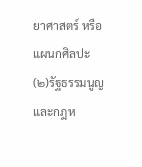ยาศาสตร์ หรือแผนกศิลปะ (๒)รัฐธรรมนูญ และกฎห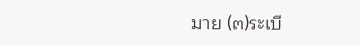มาย (๓)ระเบี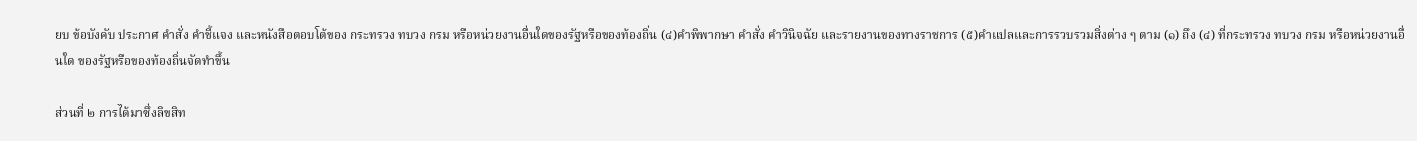ยบ ข้อบังคับ ประกาศ คำสั่ง คำชี้แจง และหนังสือตอบโต้ของ กระทรวง ทบวง กรม หรือหน่วยงานอื่นใดของรัฐหรือของท้องถิ่น (๔)คำพิพากษา คำสั่ง คำวินิจฉัย และรายงานของทางราชการ (๕)คำแปลและการรวบรวมสิ่งต่าง ๆ ตาม (๑) ถึง (๔) ที่กระทรวง ทบวง กรม หรือหน่วยงานอื่นใด ของรัฐหรือของท้องถิ่นจัดทำขึ้น

ส่วนที่ ๒ การได้มาซึ่งลิขสิท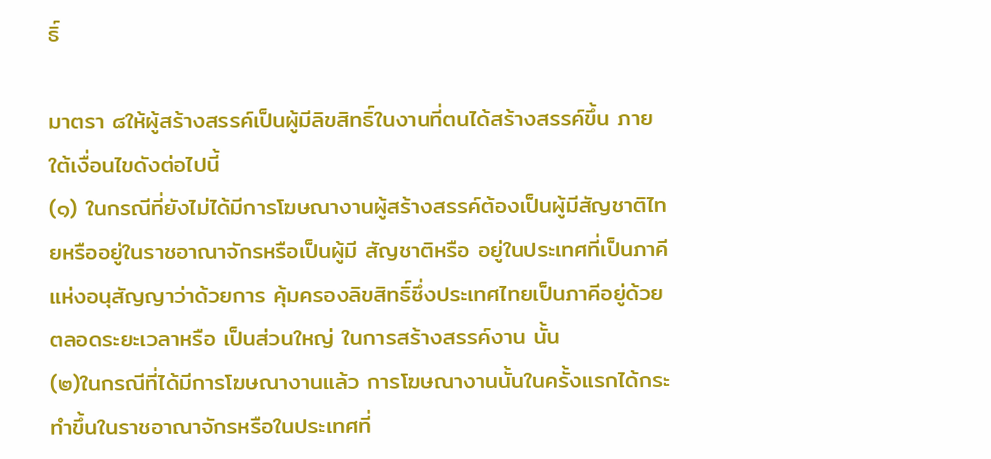ธิ์

มาตรา ๘ให้ผู้สร้างสรรค์เป็นผู้มีลิขสิทธิ์ในงานที่ตนได้สร้างสรรค์ขึ้น ภายใต้เงื่อนไขดังต่อไปนี้
(๑) ในกรณีที่ยังไม่ได้มีการโฆษณางานผู้สร้างสรรค์ต้องเป็นผู้มีสัญชาติไทยหรืออยู่ในราชอาณาจักรหรือเป็นผู้มี สัญชาติหรือ อยู่ในประเทศที่เป็นภาคีแห่งอนุสัญญาว่าด้วยการ คุ้มครองลิขสิทธิ์ซึ่งประเทศไทยเป็นภาคีอยู่ด้วยตลอดระยะเวลาหรือ เป็นส่วนใหญ่ ในการสร้างสรรค์งาน นั้น
(๒)ในกรณีที่ได้มีการโฆษณางานแล้ว การโฆษณางานนั้นในครั้งแรกได้กระทำขึ้นในราชอาณาจักรหรือในประเทศที่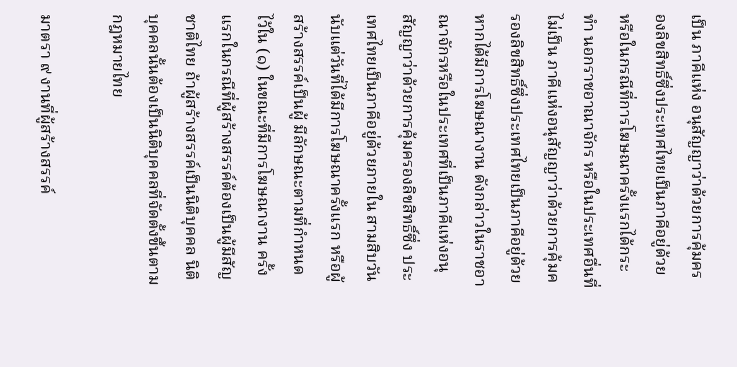เป็น ภาคีแห่ง อนุสัญญาว่าด้วยการคุ้มครองลิขสิทธิ์ซึ่งประเทศไทยเป็นภาคีอยู่ด้วย หรือในกรณีที่การโฆษณาครั้งแรกได้กระทำ นอกราชอาณาจักร หรือในประเทศอื่นที่ไม่เป็น ภาคีแห่งอนุสัญญาว่าด้วยการคุ้มครองลิขสิทธิ์ซึ่งประเทศไทยเป็นภาคีอยู่ด้วย หากได้มีการโฆษณางาน ดังกล่าวในราชอาณาจักรหรือในประเทศที่เป็นภาคีแห่งอนุสัญญาว่าด้วยการคุ้มครองลิขสิทธิ์ซึ่ง ประเทศไทยเป็นภาคีอยู่ด้วยภายใน สามสิบวันนับแต่วันที่ได้มีการโฆษณาครั้งแรก หรือผู้สร้างสรรค์เป็นผู้ มีลักษณะตามที่กำหนด ไว้ใน (๑) ในขณะที่มีการโฆษณางาน ครั้งแรกในกรณีที่ผู้สร้างสรรค์ต้องเป็นผู้มีสัญชาติไทย ถ้าผู้สร้างสรรค์เป็นนิติบุคคล นิติบุคคลนั้นต้องเป็นนิติบุคคลที่จัดตั้งขึ้นตาม กฎหมายไทย

มาตรา ๙ งานที่ผู้สร้างสรรค์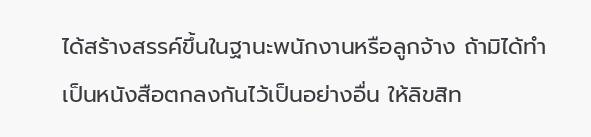ได้สร้างสรรค์ขึ้นในฐานะพนักงานหรือลูกจ้าง ถ้ามิได้ทำเป็นหนังสือตกลงกันไว้เป็นอย่างอื่น ให้ลิขสิท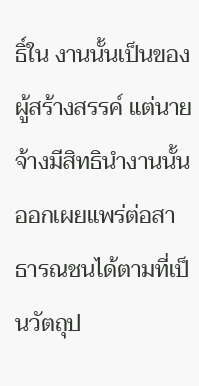ธิ์ใน งานนั้นเป็นของผู้สร้างสรรค์ แต่นายจ้างมีสิทธินำงานนั้นออกเผยแพร่ต่อสาธารณชนได้ตามที่เป็นวัตถุป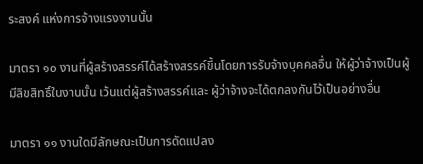ระสงค์ แห่งการจ้างแรงงานนั้น

มาตรา ๑๐ งานที่ผู้สร้างสรรค์ได้สร้างสรรค์ขึ้นโดยการรับจ้างบุคคลอื่น ให้ผู้ว่าจ้างเป็นผู้มีลิขสิทธิ์ในงานนั้น เว้นแต่ผู้สร้างสรรค์และ ผู้ว่าจ้างจะได้ตกลงกันไว้เป็นอย่างอื่น

มาตรา ๑๑ งานใดมีลักษณะเป็นการดัดแปลง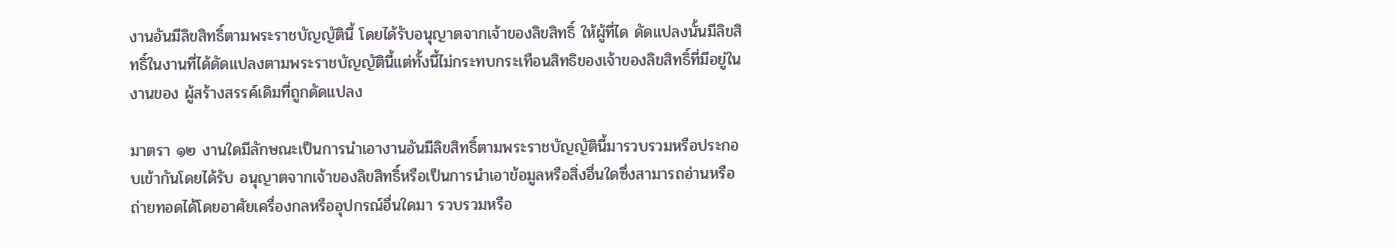งานอันมีลิขสิทธิ์ตามพระราชบัญญัตินี้ โดยได้รับอนุญาตจากเจ้าของลิขสิทธิ์ ให้ผู้ที่ได ดัดแปลงนั้นมีลิขสิทธิ์ในงานที่ได้ดัดแปลงตามพระราชบัญญัตินี้แต่ทั้งนี้ไม่กระทบกระเทือนสิทธิของเจ้าของลิขสิทธิ์ที่มีอยู่ในงานของ ผู้สร้างสรรค์เดิมที่ถูกดัดแปลง

มาตรา ๑๒ งานใดมีลักษณะเป็นการนำเอางานอันมีลิขสิทธิ์ตามพระราชบัญญัตินี้มารวบรวมหรือประกอบเข้ากันโดยได้รับ อนุญาตจากเจ้าของลิขสิทธิ์หรือเป็นการนำเอาข้อมูลหรือสิ่งอื่นใดซึ่งสามารถอ่านหรือถ่ายทอดได้โดยอาศัยเครื่องกลหรืออุปกรณ์อื่นใดมา รวบรวมหรือ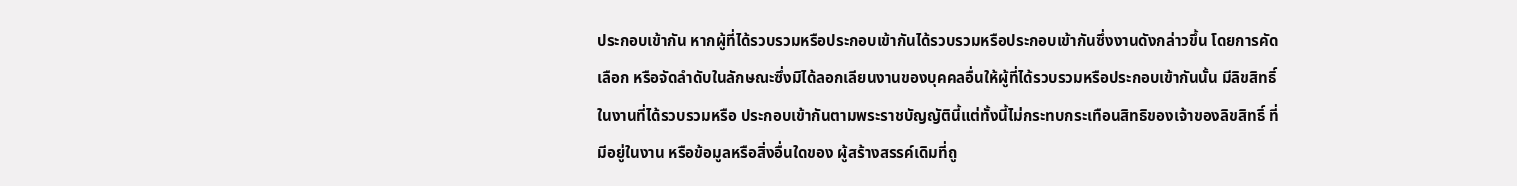ประกอบเข้ากัน หากผู้ที่ได้รวบรวมหรือประกอบเข้ากันได้รวบรวมหรือประกอบเข้ากันซึ่งงานดังกล่าวขึ้น โดยการคัดเลือก หรือจัดลำดับในลักษณะซึ่งมิได้ลอกเลียนงานของบุคคลอื่นให้ผู้ที่ได้รวบรวมหรือประกอบเข้ากันนั้น มีลิขสิทธิ์ในงานที่ได้รวบรวมหรือ ประกอบเข้ากันตามพระราชบัญญัตินี้แต่ทั้งนี้ไม่กระทบกระเทือนสิทธิของเจ้าของลิขสิทธิ์ ที่มีอยู่ในงาน หรือข้อมูลหรือสิ่งอื่นใดของ ผู้สร้างสรรค์เดิมที่ถู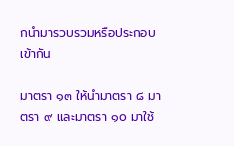กนำมารวบรวมหรือประกอบเข้ากัน

มาตรา ๑๓ ให้นำมาตรา ๘ มาตรา ๙ และมาตรา ๑๐ มาใช้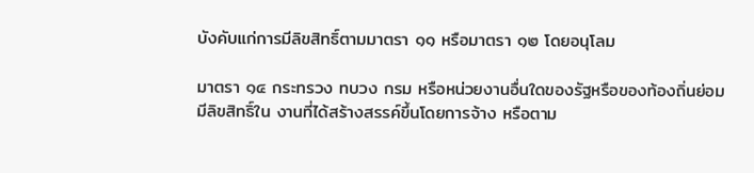บังคับแก่การมีลิขสิทธิ์ตามมาตรา ๑๑ หรือมาตรา ๑๒ โดยอนุโลม

มาตรา ๑๔ กระทรวง ทบวง กรม หรือหน่วยงานอื่นใดของรัฐหรือของท้องถิ่นย่อมมีลิขสิทธิ์ใน งานที่ได้สร้างสรรค์ขึ้นโดยการจ้าง หรือตาม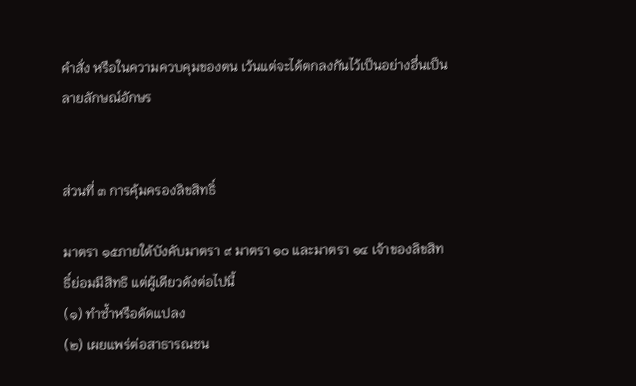คำสั่ง หรือในความควบคุมของตน เว้นแต่จะได้ตกลงกันไว้เป็นอย่างอื่นเป็นลายลักษณ์อักษร


ส่วนที่ ๓ การคุ้มครองลิขสิทธิ์

มาตรา ๑๕ภายใต้บังคับมาตรา ๙ มาตรา ๑๐ และมาตรา ๑๔ เจ้าของลิขสิทธิ์ย่อมมีสิทธิ แต่ผู้เดียวดังต่อไปนี้
(๑) ทำซ้ำหรือดัดแปลง
(๒) เผยแพร่ต่อสาธารณชน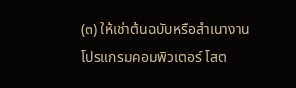(๓) ให้เช่าต้นฉบับหรือสำเนางานโปรแกรมคอมพิวเตอร์ โสต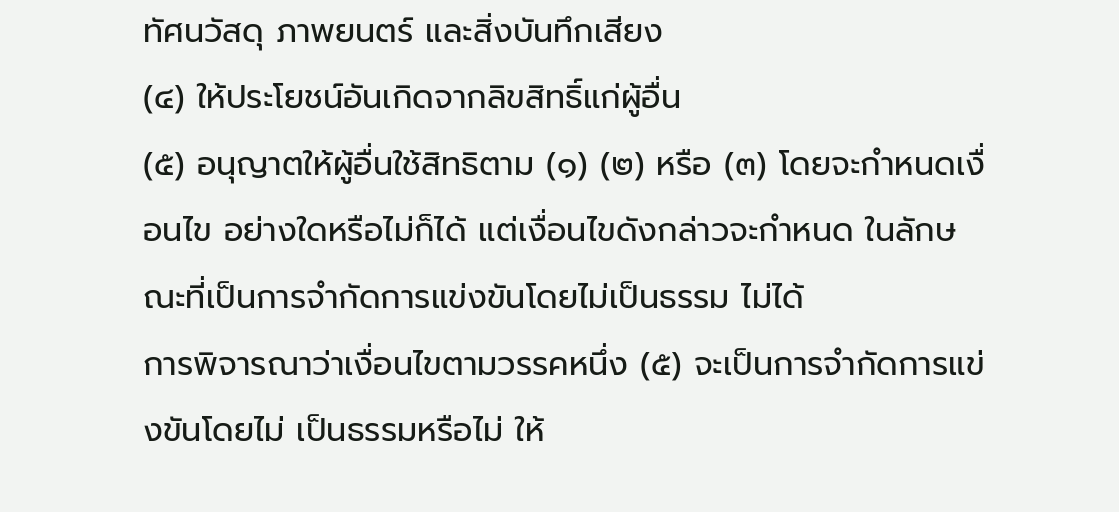ทัศนวัสดุ ภาพยนตร์ และสิ่งบันทึกเสียง
(๔) ให้ประโยชน์อันเกิดจากลิขสิทธิ์แก่ผู้อื่น
(๕) อนุญาตให้ผู้อื่นใช้สิทธิตาม (๑) (๒) หรือ (๓) โดยจะกำหนดเงื่อนไข อย่างใดหรือไม่ก็ได้ แต่เงื่อนไขดังกล่าวจะกำหนด ในลักษณะที่เป็นการจำกัดการแข่งขันโดยไม่เป็นธรรม ไม่ได้
การพิจารณาว่าเงื่อนไขตามวรรคหนึ่ง (๕) จะเป็นการจำกัดการแข่งขันโดยไม่ เป็นธรรมหรือไม่ ให้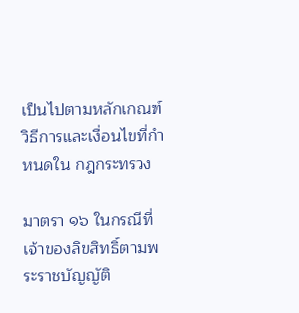เป็นไปตามหลักเกณฑ์ วิธีการและเงื่อนไขที่กำหนดใน กฎกระทรวง

มาตรา ๑๖ ในกรณีที่เจ้าของลิขสิทธิ์ตามพระราชบัญญัติ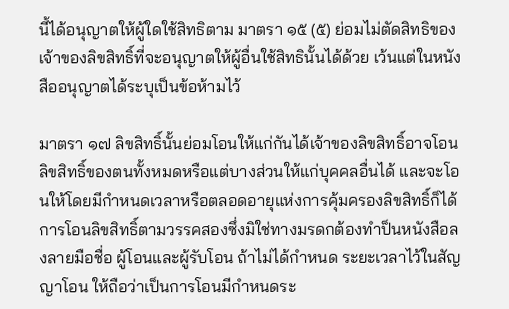นี้ได้อนุญาตให้ผู้ใดใช้สิทธิตาม มาตรา ๑๕ (๕) ย่อมไม่ตัดสิทธิของเจ้าของลิขสิทธิ์ที่จะอนุญาตให้ผู้อื่นใช้สิทธินั้นได้ด้วย เว้นแต่ในหนังสืออนุญาตได้ระบุเป็นข้อห้ามไว้

มาตรา ๑๗ ลิขสิทธิ์นั้นย่อมโอนให้แก่กันได้เจ้าของลิขสิทธิ์อาจโอนลิขสิทธิ์ของตนทั้งหมดหรือแต่บางส่วนให้แก่บุคคลอื่นได้ และจะโอนให้โดยมีกำหนดเวลาหรือตลอดอายุแห่งการคุ้มครองลิขสิทธิ์ก็ได้
การโอนลิขสิทธิ์ตามวรรคสองซึ่งมิใช่ทางมรดกต้องทำป็นหนังสือลงลายมือชื่อ ผู้โอนและผู้รับโอน ถ้าไม่ได้กำหนด ระยะเวลาไว้ในสัญญาโอน ให้ถือว่าเป็นการโอนมีกำหนดระ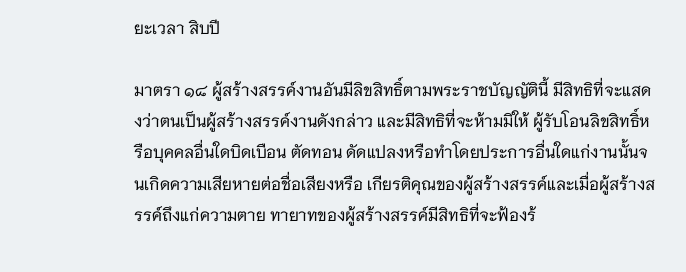ยะเวลา สิบปี

มาตรา ๑๘ ผู้สร้างสรรค์งานอันมีลิขสิทธิ์ตามพระราชบัญญัตินี้ มีสิทธิที่จะแสดงว่าตนเป็นผู้สร้างสรรค์งานดังกล่าว และมีสิทธิที่จะห้ามมิให้ ผู้รับโอนลิขสิทธิ์หรือบุคคลอื่นใดบิดเบือน ตัดทอน ดัดแปลงหรือทำโดยประการอื่นใดแก่งานนั้นจนเกิดความเสียหายต่อชื่อเสียงหรือ เกียรติคุณของผู้สร้างสรรค์และเมื่อผู้สร้างสรรค์ถึงแก่ความตาย ทายาทของผู้สร้างสรรค์มีสิทธิที่จะฟ้องร้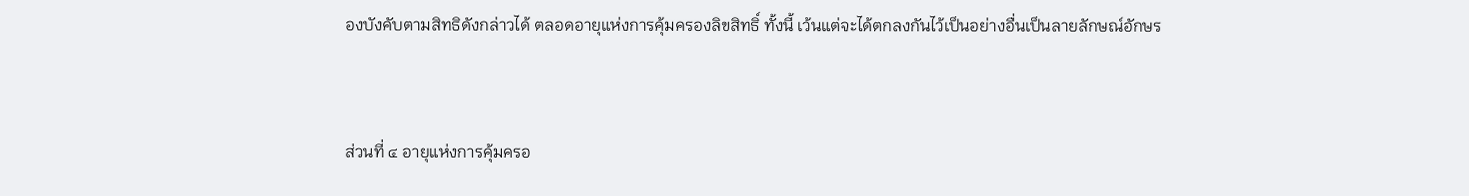องบังคับตามสิทธิดังกล่าวได้ ตลอดอายุแห่งการคุ้มครองลิขสิทธิ์ ทั้งนี้ เว้นแต่จะได้ตกลงกันไว้เป็นอย่างอื่นเป็นลายลักษณ์อักษร


ส่วนที่ ๔ อายุแห่งการคุ้มครอ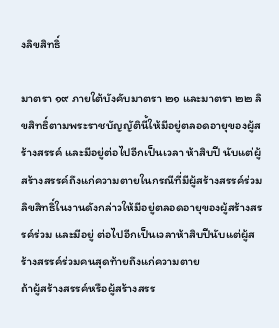งลิขสิทธิ์

มาตรา ๑๙ ภายใต้บังคับมาตรา ๒๑ และมาตรา ๒๒ ลิขสิทธิ์ตามพระราชบัญญัตินี้ให้มีอยู่ตลอดอายุของผู้สร้างสรรค์ และมีอยู่ต่อไปอีกเป็นเวลา ห้าสิบปี นับแต่ผู้สร้างสรรค์ถึงแก่ความตายในกรณีที่มีผู้สร้างสรรค์ร่วม ลิขสิทธิ์ในงานดังกล่าวให้มีอยู่ตลอดอายุของผู้สร้างสรรค์ร่วม และมีอยู่ ต่อไปอีกเป็นเวลาห้าสิบปีนับแต่ผู้สร้างสรรค์ร่วมคนสุดท้ายถึงแก่ความตาย
ถ้าผู้สร้างสรรค์หรือผู้สร้างสรร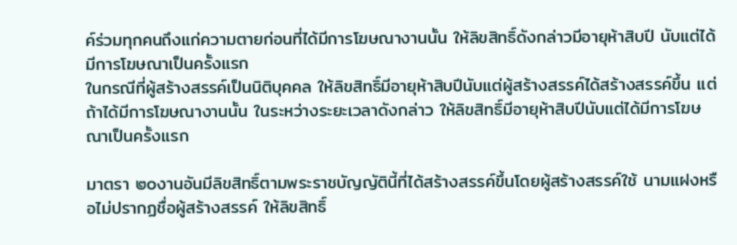ค์ร่วมทุกคนถึงแก่ความตายก่อนที่ได้มีการโฆษณางานนั้น ให้ลิขสิทธิ์ดังกล่าวมีอายุห้าสิบปี นับแต่ได้มีการโฆษณาเป็นครั้งแรก
ในกรณีที่ผู้สร้างสรรค์เป็นนิติบุคคล ให้ลิขสิทธิ์มีอายุห้าสิบปีนับแต่ผู้สร้างสรรค์ได้สร้างสรรค์ขึ้น แต่ถ้าได้มีการโฆษณางานนั้น ในระหว่างระยะเวลาดังกล่าว ให้ลิขสิทธิ์มีอายุห้าสิบปีนับแต่ได้มีการโฆษณาเป็นครั้งแรก

มาตรา ๒๐งานอันมีลิขสิทธิ์ตามพระราชบัญญัตินี้ที่ได้สร้างสรรค์ขึ้นโดยผู้สร้างสรรค์ใช้ นามแฝงหรือไม่ปรากฏชื่อผู้สร้างสรรค์ ให้ลิขสิทธิ์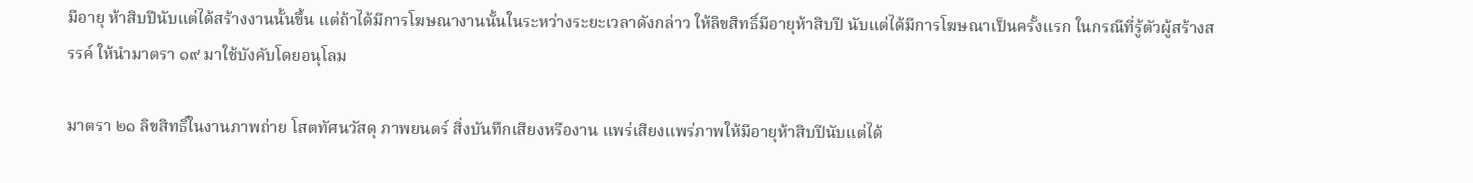มีอายุ ห้าสิบปีนับแต่ได้สร้างงานนั้นขึ้น แต่ถ้าได้มีการโฆษณางานนั้นในระหว่างระยะเวลาดังกล่าว ให้ลิขสิทธิ์มีอายุห้าสิบปี นับแต่ได้มีการโฆษณาเป็นครั้งแรก ในกรณีที่รู้ตัวผู้สร้างสรรค์ ให้นำมาตรา ๑๙ มาใช้บังคับโดยอนุโลม

มาตรา ๒๑ ลิขสิทธิ์ในงานภาพถ่าย โสตทัศนวัสดุ ภาพยนตร์ สิ่งบันทึกเสียงหรืองาน แพร่เสียงแพร่ภาพให้มีอายุห้าสิบปีนับแต่ได้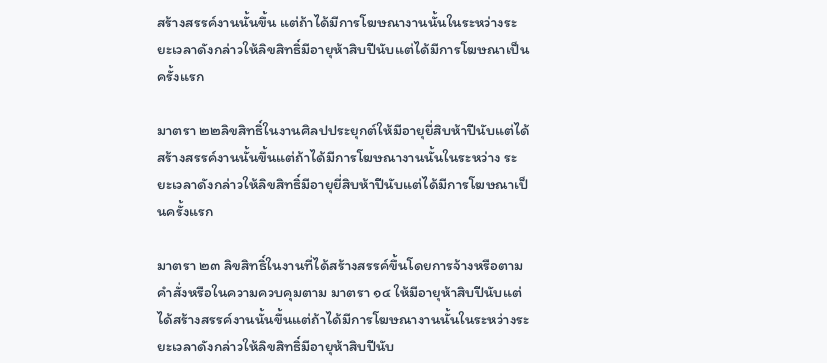สร้างสรรค์งานนั้นขึ้น แต่ถ้าได้มีการโฆษณางานนั้นในระหว่างระยะเวลาดังกล่าวให้ลิขสิทธิ์มีอายุห้าสิบปีนับแต่ได้มีการโฆษณาเป็น ครั้งแรก

มาตรา ๒๒ลิขสิทธิ์ในงานศิลปประยุกต์ให้มีอายุยี่สิบห้าปีนับแต่ได้สร้างสรรค์งานนั้นขึ้นแต่ถ้าได้มีการโฆษณางานนั้นในระหว่าง ระยะเวลาดังกล่าวให้ลิขสิทธิ์มีอายุยี่สิบห้าปีนับแต่ได้มีการโฆษณาเป็นครั้งแรก

มาตรา ๒๓ ลิขสิทธิ์ในงานที่ได้สร้างสรรค์ขึ้นโดยการจ้างหรือตามคำสั่งหรือในความควบคุมตาม มาตรา ๑๔ ให้มีอายุห้าสิบปีนับแต่ ได้สร้างสรรค์งานนั้นขึ้นแต่ถ้าได้มีการโฆษณางานนั้นในระหว่างระยะเวลาดังกล่าวให้ลิขสิทธิ์มีอายุห้าสิบปีนับ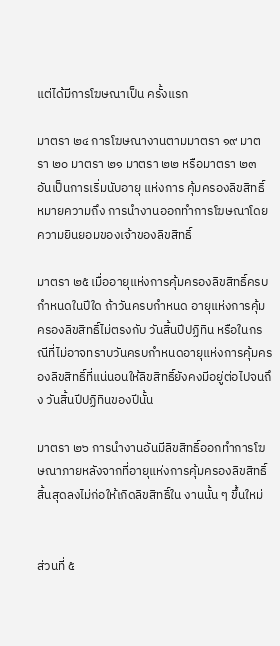แต่ได้มีการโฆษณาเป็น ครั้งแรก

มาตรา ๒๔ การโฆษณางานตามมาตรา ๑๙ มาตรา ๒๐ มาตรา ๒๑ มาตรา ๒๒ หรือมาตรา ๒๓ อันเป็นการเริ่มนับอายุ แห่งการ คุ้มครองลิขสิทธิ์ หมายความถึง การนำงานออกทำการโฆษณาโดยความยินยอมของเจ้าของลิขสิทธิ์

มาตรา ๒๕ เมื่ออายุแห่งการคุ้มครองลิขสิทธิ์ครบกำหนดในปีใด ถ้าวันครบกำหนด อายุแห่งการคุ้มครองลิขสิทธิ์ไม่ตรงกับ วันสิ้นปีปฏิทิน หรือในกรณีที่ไม่อาจทราบวันครบกำหนดอายุแห่งการคุ้มครองลิขสิทธิ์ที่แน่นอนให้ลิขสิทธิ์ยังคงมีอยู่ต่อไปจนถึง วันสิ้นปีปฏิทินของปีนั้น

มาตรา ๒๖ การนำงานอันมีลิขสิทธิ์ออกทำการโฆษณาภายหลังจากที่อายุแห่งการคุ้มครองลิขสิทธิ์สิ้นสุดลงไม่ก่อให้เกิดลิขสิทธิ์ใน งานนั้น ๆ ขึ้นใหม่


ส่วนที่ ๕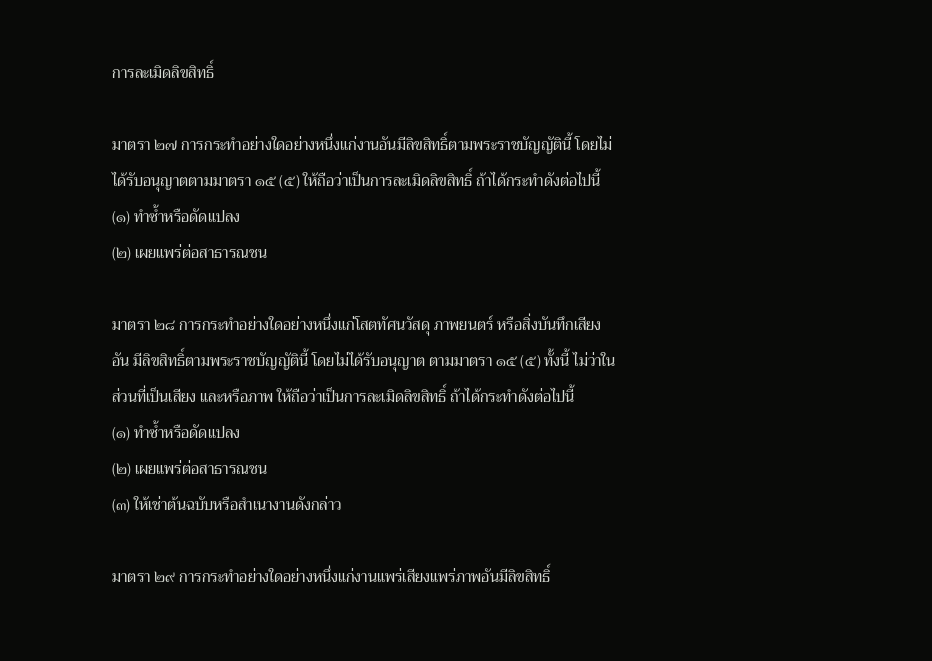การละเมิดลิขสิทธิ์

มาตรา ๒๗ การกระทำอย่างใดอย่างหนึ่งแก่งานอันมีลิขสิทธิ์ตามพระราชบัญญัตินี้ โดยไม่ ได้รับอนุญาตตามมาตรา ๑๕ (๕) ให้ถือว่าเป็นการละเมิดลิขสิทธิ์ ถ้าได้กระทำดังต่อไปนี้
(๑) ทำซ้ำหรือดัดแปลง
(๒) เผยแพร่ต่อสาธารณชน

มาตรา ๒๘ การกระทำอย่างใดอย่างหนึ่งแก่โสตทัศนวัสดุ ภาพยนตร์ หรือสิ่งบันทึกเสียง อัน มีลิขสิทธิ์ตามพระราชบัญญัตินี้ โดยไม่ได้รับอนุญาต ตามมาตรา ๑๕ (๕) ทั้งนี้ ไม่ว่าในส่วนที่เป็นเสียง และหรือภาพ ให้ถือว่าเป็นการละเมิดลิขสิทธิ์ ถ้าได้กระทำดังต่อไปนี้
(๑) ทำซ้ำหรือดัดแปลง
(๒) เผยแพร่ต่อสาธารณชน
(๓) ให้เช่าต้นฉบับหรือสำเนางานดังกล่าว

มาตรา ๒๙ การกระทำอย่างใดอย่างหนึ่งแก่งานแพร่เสียงแพร่ภาพอันมีลิขสิทธิ์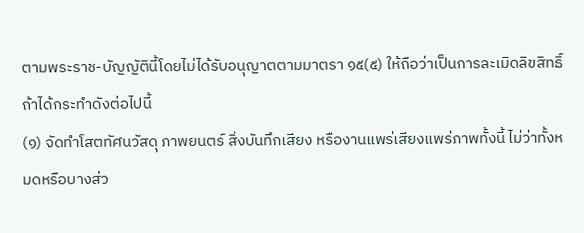ตามพระราช-บัญญัตินี้โดยไม่ได้รับอนุญาตตามมาตรา ๑๕(๕) ให้ถือว่าเป็นการละเมิดลิขสิทธิ์ ถ้าได้กระทำดังต่อไปนี้
(๑) จัดทำโสตทัศนวัสดุ ภาพยนตร์ สิ่งบันทึกเสียง หรืองานแพร่เสียงแพร่ภาพทั้งนี้ ไม่ว่าทั้งหมดหรือบางส่ว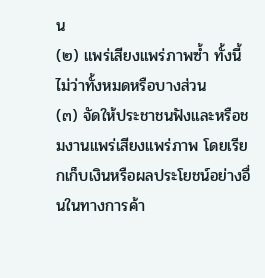น
(๒) แพร่เสียงแพร่ภาพซ้ำ ทั้งนี้ ไม่ว่าทั้งหมดหรือบางส่วน
(๓) จัดให้ประชาชนฟังและหรือชมงานแพร่เสียงแพร่ภาพ โดยเรียกเก็บเงินหรือผลประโยชน์อย่างอื่นในทางการค้า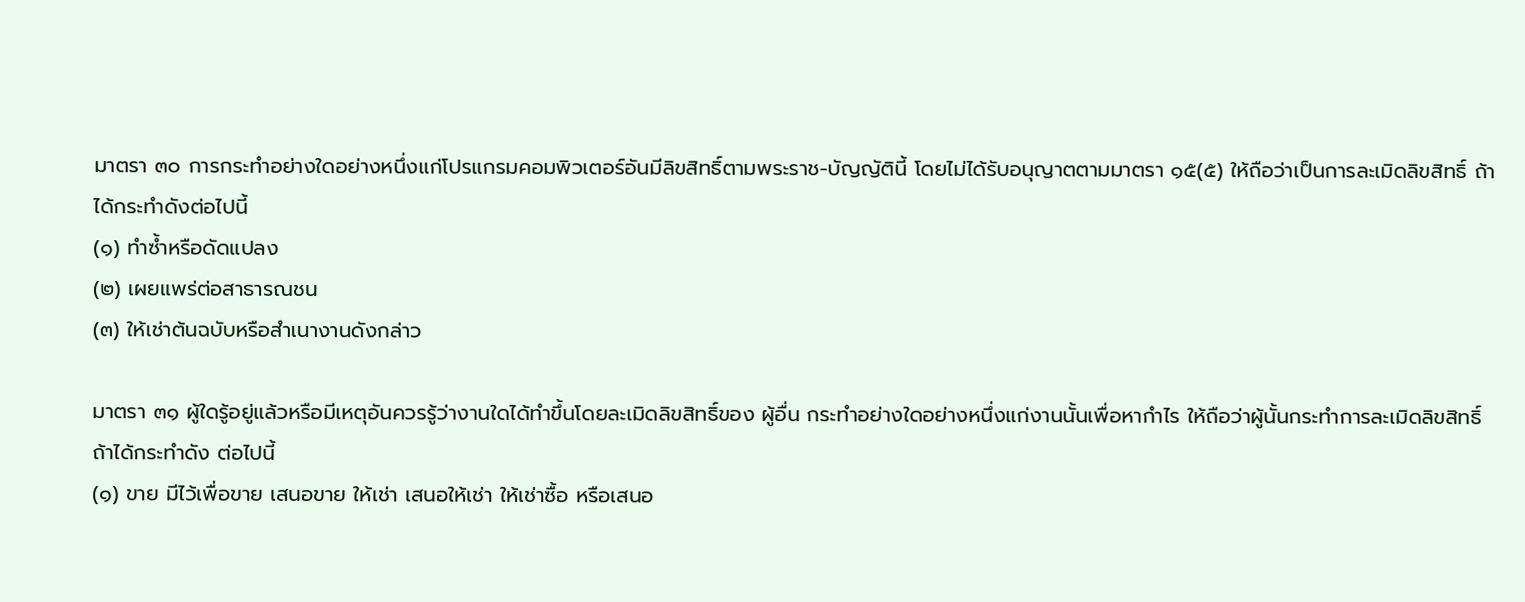มาตรา ๓๐ การกระทำอย่างใดอย่างหนึ่งแก่โปรแกรมคอมพิวเตอร์อันมีลิขสิทธิ์ตามพระราช-บัญญัตินี้ โดยไม่ได้รับอนุญาตตามมาตรา ๑๕(๕) ให้ถือว่าเป็นการละเมิดลิขสิทธิ์ ถ้าได้กระทำดังต่อไปนี้
(๑) ทำซ้ำหรือดัดแปลง
(๒) เผยแพร่ต่อสาธารณชน
(๓) ให้เช่าต้นฉบับหรือสำเนางานดังกล่าว

มาตรา ๓๑ ผู้ใดรู้อยู่แล้วหรือมีเหตุอันควรรู้ว่างานใดได้ทำขึ้นโดยละเมิดลิขสิทธิ์ของ ผู้อื่น กระทำอย่างใดอย่างหนึ่งแก่งานนั้นเพื่อหากำไร ให้ถือว่าผู้นั้นกระทำการละเมิดลิขสิทธิ์ ถ้าได้กระทำดัง ต่อไปนี้
(๑) ขาย มีไว้เพื่อขาย เสนอขาย ให้เช่า เสนอให้เช่า ให้เช่าซื้อ หรือเสนอ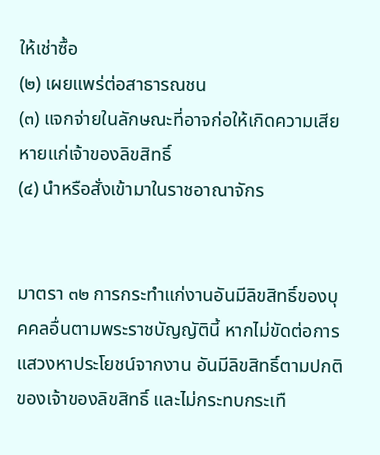ให้เช่าซื้อ
(๒) เผยแพร่ต่อสาธารณชน
(๓) แจกจ่ายในลักษณะที่อาจก่อให้เกิดความเสียหายแก่เจ้าของลิขสิทธิ์
(๔) นำหรือสั่งเข้ามาในราชอาณาจักร


มาตรา ๓๒ การกระทำแก่งานอันมีลิขสิทธิ์ของบุคคลอื่นตามพระราชบัญญัตินี้ หากไม่ขัดต่อการแสวงหาประโยชน์จากงาน อันมีลิขสิทธิ์ตามปกติของเจ้าของลิขสิทธิ์ และไม่กระทบกระเทื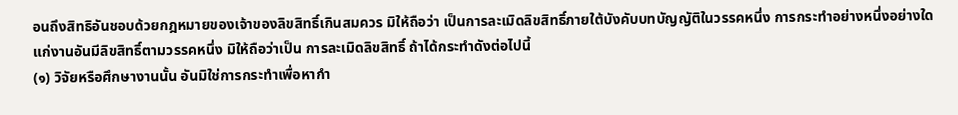อนถึงสิทธิอันชอบด้วยกฎหมายของเจ้าของลิขสิทธิ์เกินสมควร มิให้ถือว่า เป็นการละเมิดลิขสิทธิ์ภายใต้บังคับบทบัญญัติในวรรคหนึ่ง การกระทำอย่างหนึ่งอย่างใดแก่งานอันมีลิขสิทธิ์ตามวรรคหนึ่ง มิให้ถือว่าเป็น การละเมิดลิขสิทธิ์ ถ้าได้กระทำดังต่อไปนี้
(๑) วิจัยหรือศึกษางานนั้น อันมิใช่การกระทำเพื่อหากำ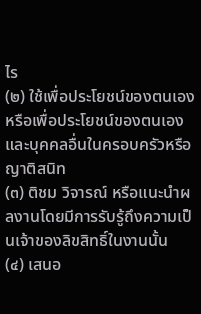ไร
(๒) ใช้เพื่อประโยชน์ของตนเอง หรือเพื่อประโยชน์ของตนเองและบุคคลอื่นในครอบครัวหรือญาติสนิท
(๓) ติชม วิจารณ์ หรือแนะนำผลงานโดยมีการรับรู้ถึงความเป็นเจ้าของลิขสิทธิ์ในงานนั้น
(๔) เสนอ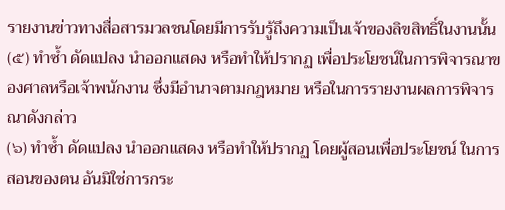รายงานข่าวทางสื่อสารมวลชนโดยมีการรับรู้ถึงความเป็นเจ้าของลิขสิทธิ์ในงานนั้น
(๕) ทำซ้ำ ดัดแปลง นำออกแสดง หรือทำให้ปรากฏ เพื่อประโยชน์ในการพิจารณาของศาลหรือเจ้าพนักงาน ซึ่งมีอำนาจตามกฎหมาย หรือในการรายงานผลการพิจารณาดังกล่าว
(๖) ทำซ้ำ ดัดแปลง นำออกแสดง หรือทำให้ปรากฏ โดยผู้สอนเพื่อประโยชน์ ในการสอนของตน อันมิใช่การกระ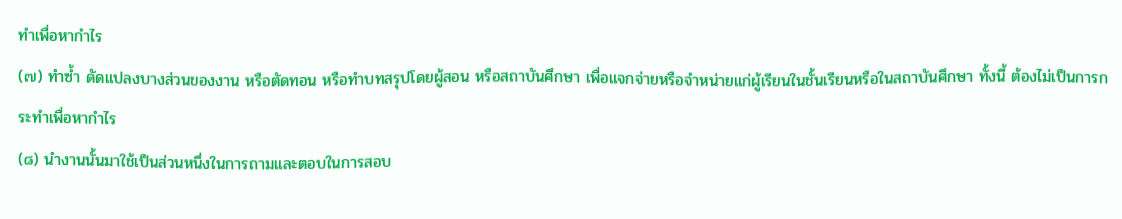ทำเพื่อหากำไร
(๗) ทำซ้ำ ดัดแปลงบางส่วนของงาน หรือตัดทอน หรือทำบทสรุปโดยผู้สอน หรือสถาบันศึกษา เพื่อแจกจ่ายหรือจำหน่ายแก่ผู้เรียนในชั้นเรียนหรือในสถาบันศึกษา ทั้งนี้ ต้องไม่เป็นการกระทำเพื่อหากำไร
(๘) นำงานนั้นมาใช้เป็นส่วนหนึ่งในการถามและตอบในการสอบ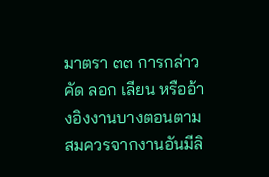มาตรา ๓๓ การกล่าว คัด ลอก เลียน หรืออ้างอิงงานบางตอนตามสมควรจากงานอันมีลิ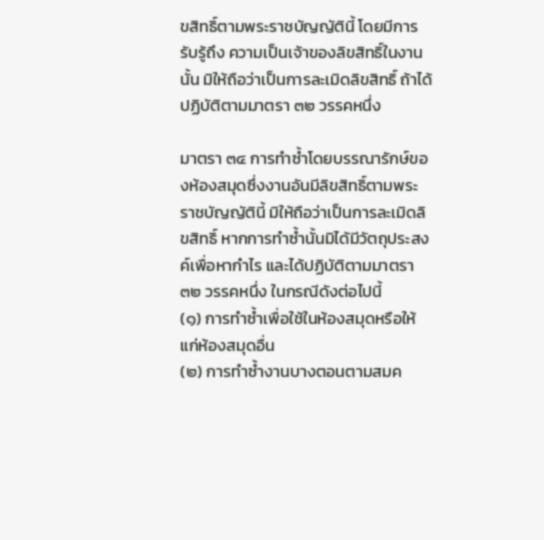ขสิทธิ์ตามพระราชบัญญัตินี้ โดยมีการรับรู้ถึง ความเป็นเจ้าของลิขสิทธิ์ในงานนั้น มิให้ถือว่าเป็นการละเมิดลิขสิทธิ์ ถ้าได้ปฏิบัติตามมาตรา ๓๒ วรรคหนึ่ง

มาตรา ๓๔ การทำซ้ำโดยบรรณารักษ์ของห้องสมุดซึ่งงานอันมีลิขสิทธิ์ตามพระราชบัญญัตินี้ มิให้ถือว่าเป็นการละเมิดลิขสิทธิ์ หากการทำซ้ำนั้นมิได้มีวัตถุประสงค์เพื่อหากำไร และได้ปฏิบัติตามมาตรา ๓๒ วรรคหนึ่ง ในกรณีดังต่อไปนี้
(๑) การทำซ้ำเพื่อใช้ในห้องสมุดหรือให้แก่ห้องสมุดอื่น
(๒) การทำซ้ำงานบางตอนตามสมค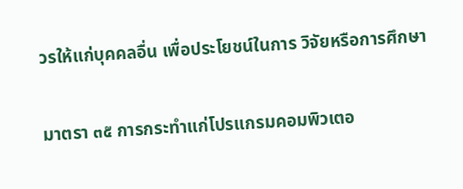วรให้แก่บุคคลอื่น เพื่อประโยชน์ในการ วิจัยหรือการศึกษา

มาตรา ๓๕ การกระทำแก่โปรแกรมคอมพิวเตอ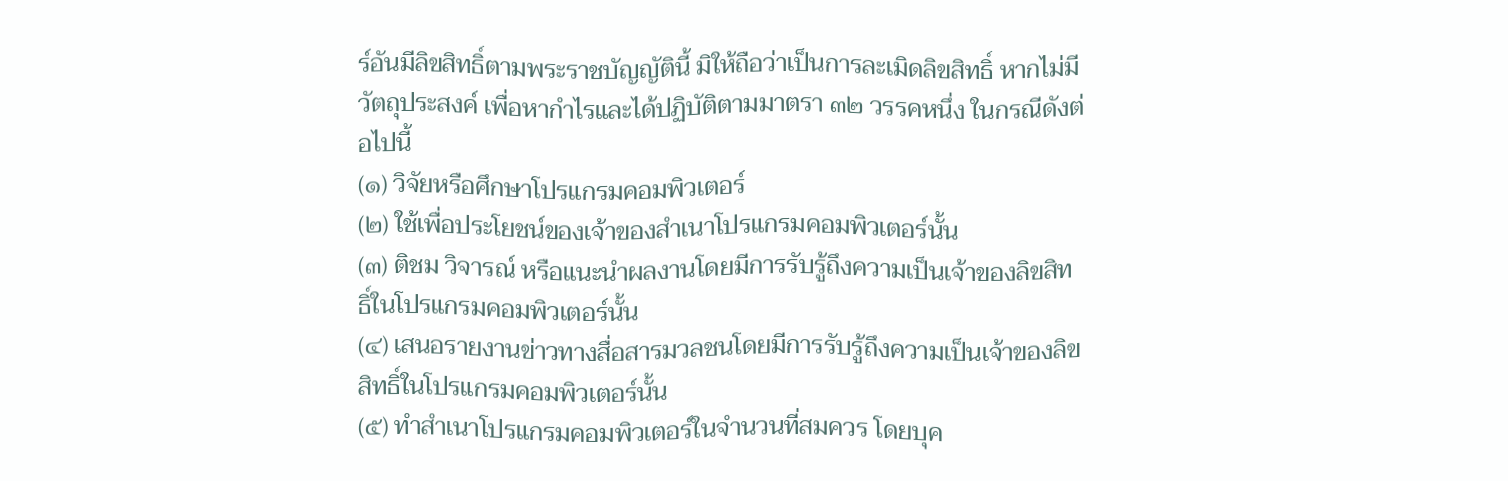ร์อันมีลิขสิทธิ์ตามพระราชบัญญัตินี้ มิให้ถือว่าเป็นการละเมิดลิขสิทธิ์ หากไม่มีวัตถุประสงค์ เพื่อหากำไรและได้ปฏิบัติตามมาตรา ๓๒ วรรคหนึ่ง ในกรณีดังต่อไปนี้
(๑) วิจัยหรือศึกษาโปรแกรมคอมพิวเตอร์
(๒) ใช้เพื่อประโยชน์ของเจ้าของสำเนาโปรแกรมคอมพิวเตอร์นั้น
(๓) ติชม วิจารณ์ หรือแนะนำผลงานโดยมีการรับรู้ถึงความเป็นเจ้าของลิขสิทธิ์ในโปรแกรมคอมพิวเตอร์นั้น
(๔) เสนอรายงานข่าวทางสื่อสารมวลชนโดยมีการรับรู้ถึงความเป็นเจ้าของลิขสิทธิ์ในโปรแกรมคอมพิวเตอร์นั้น
(๕) ทำสำเนาโปรแกรมคอมพิวเตอร์ในจำนวนที่สมควร โดยบุค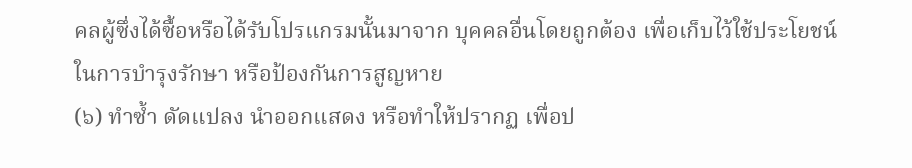คลผู้ซึ่งได้ซื้อหรือได้รับโปรแกรมนั้นมาจาก บุคคลอื่นโดยถูกต้อง เพื่อเก็บไว้ใช้ประโยชน์ในการบำรุงรักษา หรือป้องกันการสูญหาย
(๖) ทำซ้ำ ดัดแปลง นำออกแสดง หรือทำให้ปรากฏ เพื่อป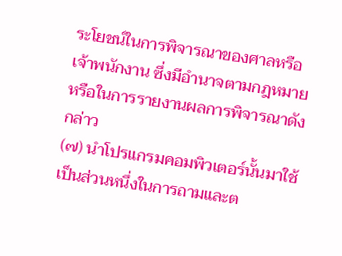ระโยชน์ในการพิจารณาของศาลหรือเจ้าพนักงาน ซึ่งมีอำนาจตามกฎหมาย หรือในการรายงานผลการพิจารณาดังกล่าว
(๗) นำโปรแกรมคอมพิวเตอร์นั้นมาใช้เป็นส่วนหนึ่งในการถามและต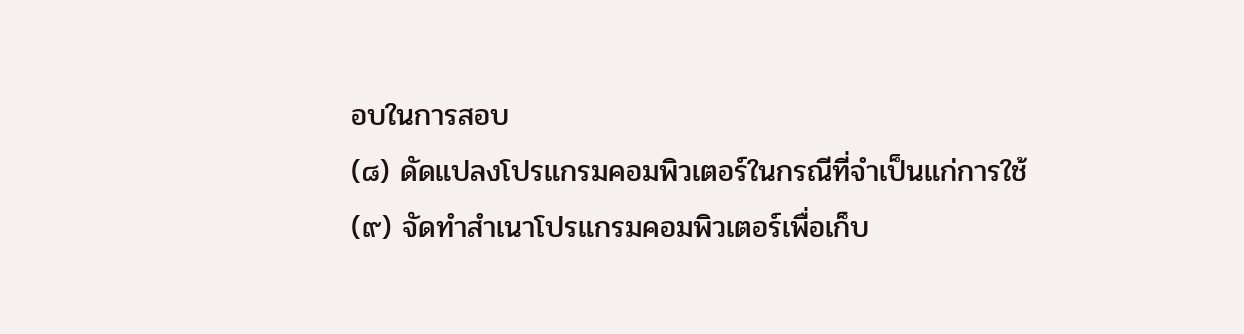อบในการสอบ
(๘) ดัดแปลงโปรแกรมคอมพิวเตอร์ในกรณีที่จำเป็นแก่การใช้
(๙) จัดทำสำเนาโปรแกรมคอมพิวเตอร์เพื่อเก็บ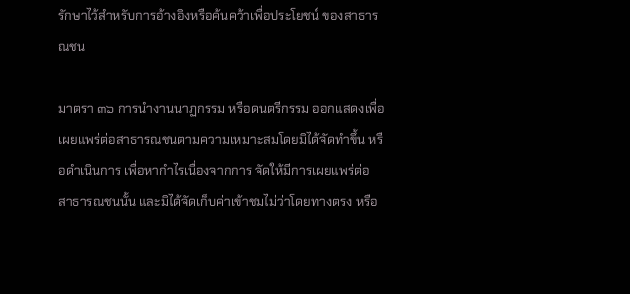รักษาไว้สำหรับการอ้างอิงหรือค้นคว้าเพื่อประโยชน์ ของสาธารณชน

มาตรา ๓๖ การนำงานนาฏกรรม หรือดนตรีกรรม ออกแสดงเพื่อเผยแพร่ต่อสาธารณชนตามความเหมาะสมโดยมิได้จัดทำขึ้น หรือดำเนินการ เพื่อหากำไรเนื่องจากการ จัดให้มีการเผยแพร่ต่อ สาธารณชนนั้น และมิได้จัดเก็บค่าเข้าชมไม่ว่าโดยทางตรง หรือ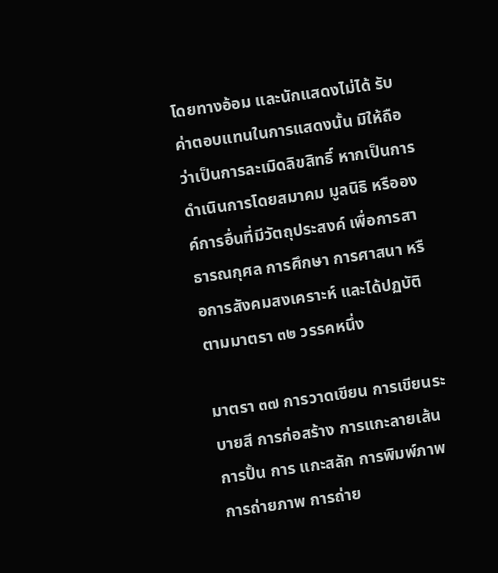โดยทางอ้อม และนักแสดงไม่ได้ รับค่าตอบแทนในการแสดงนั้น มิให้ถือว่าเป็นการละเมิดลิขสิทธิ์ หากเป็นการดำเนินการโดยสมาคม มูลนิธิ หรือองค์การอื่นที่มีวัตถุประสงค์ เพื่อการสาธารณกุศล การศึกษา การศาสนา หรือการสังคมสงเคราะห์ และได้ปฏบัติตามมาตรา ๓๒ วรรคหนึ่ง

มาตรา ๓๗ การวาดเขียน การเขียนระบายสี การก่อสร้าง การแกะลายเส้น การปั้น การ แกะสลัก การพิมพ์ภาพ การถ่ายภาพ การถ่าย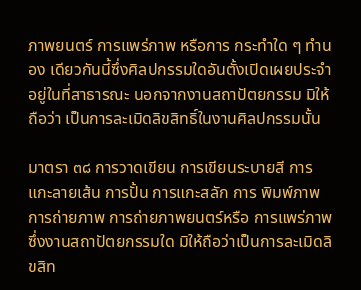ภาพยนตร์ การแพร่ภาพ หรือการ กระทำใด ๆ ทำนอง เดียวกันนี้ซึ่งศิลปกรรมใดอันตั้งเปิดเผยประจำอยู่ในที่สาธารณะ นอกจากงานสถาปัตยกรรม มิให้ถือว่า เป็นการละเมิดลิขสิทธิ์ในงานศิลปกรรมนั้น

มาตรา ๓๘ การวาดเขียน การเขียนระบายสี การแกะลายเส้น การปั้น การแกะสลัก การ พิมพ์ภาพ การถ่ายภาพ การถ่ายภาพยนตร์หรือ การแพร่ภาพซึ่งงานสถาปัตยกรรมใด มิให้ถือว่าเป็นการละเมิดลิขสิท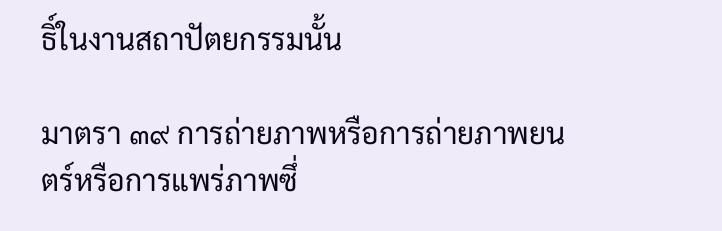ธิ์ในงานสถาปัตยกรรมนั้น

มาตรา ๓๙ การถ่ายภาพหรือการถ่ายภาพยนตร์หรือการแพร่ภาพซึ่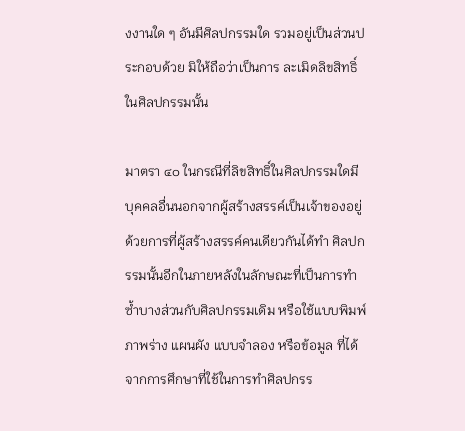งงานใด ๆ อันมีศิลปกรรมใด รวมอยู่เป็นส่วนประกอบด้วย มิให้ถือว่าเป็นการ ละเมิดลิขสิทธิ์ในศิลปกรรมนั้น

มาตรา ๔๐ ในกรณีที่ลิขสิทธิ์ในศิลปกรรมใดมีบุคคลอื่นนอกจากผู้สร้างสรรค์เป็นเจ้าของอยู่ด้วยการที่ผู้สร้างสรรค์คนเดียวกันได้ทำ ศิลปกรรมนั้นอีกในภายหลังในลักษณะที่เป็นการทำซ้ำบางส่วนกับศิลปกรรมเดิม หรือใช้แบบพิมพ์ ภาพร่าง แผนผัง แบบจำลอง หรือข้อมูล ที่ได้จากการศึกษาที่ใช้ในการทำศิลปกรร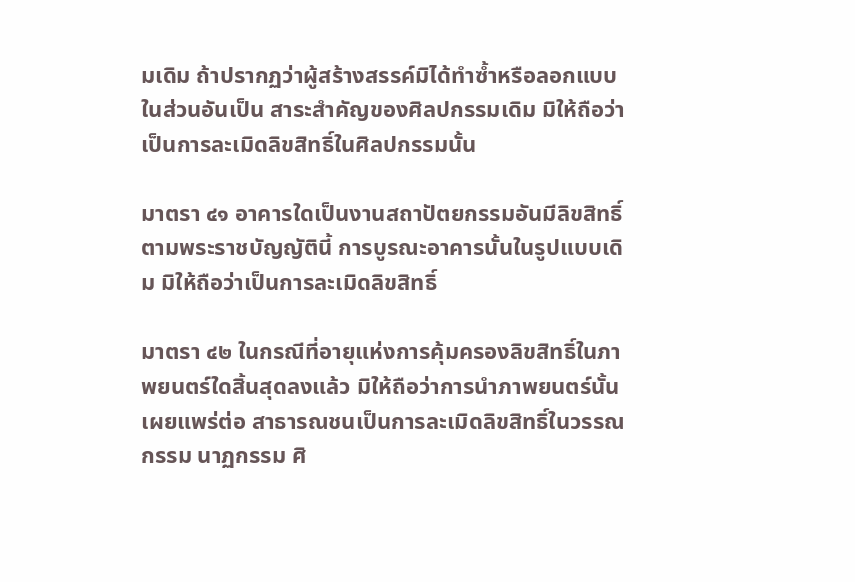มเดิม ถ้าปรากฏว่าผู้สร้างสรรค์มิได้ทำซ้ำหรือลอกแบบในส่วนอันเป็น สาระสำคัญของศิลปกรรมเดิม มิให้ถือว่าเป็นการละเมิดลิขสิทธิ์ในศิลปกรรมนั้น

มาตรา ๔๑ อาคารใดเป็นงานสถาปัตยกรรมอันมีลิขสิทธิ์ตามพระราชบัญญัตินี้ การบูรณะอาคารนั้นในรูปแบบเดิม มิให้ถือว่าเป็นการละเมิดลิขสิทธิ์

มาตรา ๔๒ ในกรณีที่อายุแห่งการคุ้มครองลิขสิทธิ์ในภาพยนตร์ใดสิ้นสุดลงแล้ว มิให้ถือว่าการนำภาพยนตร์นั้นเผยแพร่ต่อ สาธารณชนเป็นการละเมิดลิขสิทธิ์ในวรรณกรรม นาฏกรรม ศิ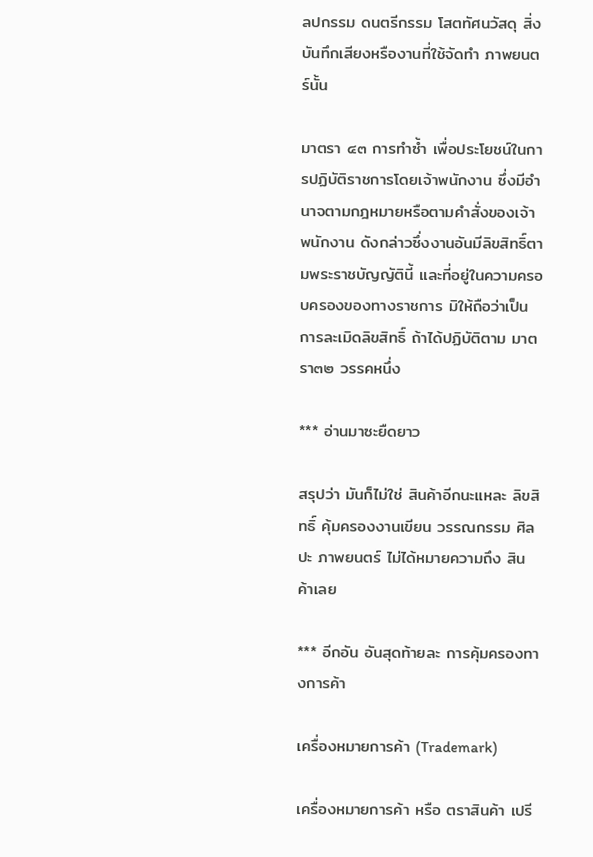ลปกรรม ดนตรีกรรม โสตทัศนวัสดุ สิ่งบันทึกเสียงหรืองานที่ใช้จัดทำ ภาพยนตร์นั้น

มาตรา ๔๓ การทำซ้ำ เพื่อประโยชน์ในการปฏิบัติราชการโดยเจ้าพนักงาน ซึ่งมีอำนาจตามกฎหมายหรือตามคำสั่งของเจ้าพนักงาน ดังกล่าวซึ่งงานอันมีลิขสิทธิ์ตามพระราชบัญญัตินี้ และที่อยู่ในความครอบครองของทางราชการ มิให้ถือว่าเป็นการละเมิดลิขสิทธิ์ ถ้าได้ปฏิบัติตาม มาตรา๓๒ วรรคหนึ่ง

*** อ่านมาซะยืดยาว

สรุปว่า มันก็ไม่ใช่ สินค้าอีกนะแหละ ลิขสิทธิ์ คุ้มครองงานเขียน วรรณกรรม ศิลปะ ภาพยนตร์ ไม่ได้หมายความถึง สินค้าเลย

*** อีกอัน อันสุดท้ายละ การคุ้มครองทางการค้า

เครื่องหมายการค้า (Trademark)

เครื่องหมายการค้า หรือ ตราสินค้า เปรี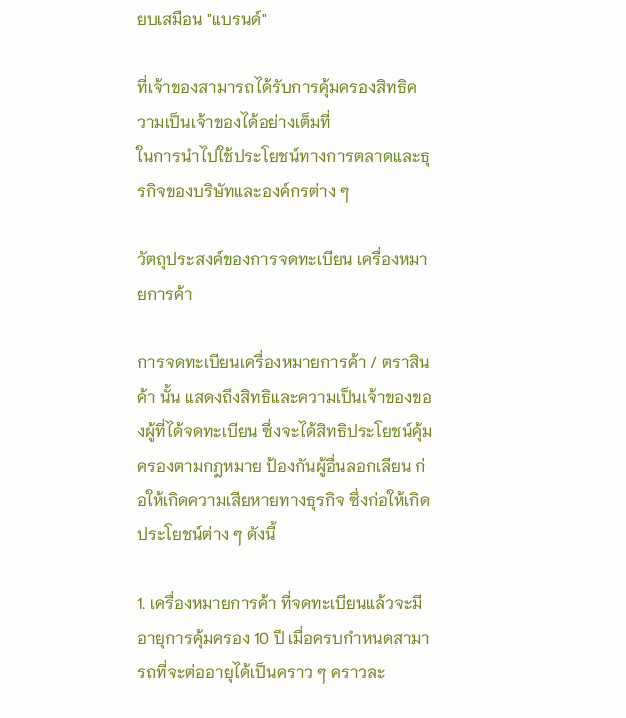ยบเสมือน "แบรนด์"

ที่เจ้าของสามารถได้รับการคุ้มครองสิทธิความเป็นเจ้าของได้อย่างเต็มที่
ในการนำไปใช้ประโยชน์ทางการตลาดและธุรกิจของบริษัทและองค์กรต่าง ๆ

วัตถุประสงค์ของการจดทะเบียน เครื่องหมายการค้า

การจดทะเบียนเครื่องหมายการค้า / ตราสินค้า นั้น แสดงถึงสิทธิและความเป็นเจ้าของของผู้ที่ได้จดทะเบียน ซึ่งจะได้สิทธิประโยชน์คุ้มครองตามกฎหมาย ป้องกันผู้อื่นลอกเลียน ก่อให้เกิดความเสียหายทางธุรกิจ ซึ่งก่อให้เกิดประโยชน์ต่าง ๆ ดังนี้

1. เครื่องหมายการค้า ที่จดทะเบียนแล้วจะมีอายุการคุ้มครอง 10 ปี เมื่อครบกำหนดสามารถที่จะต่ออายุได้เป็นคราว ๆ คราวละ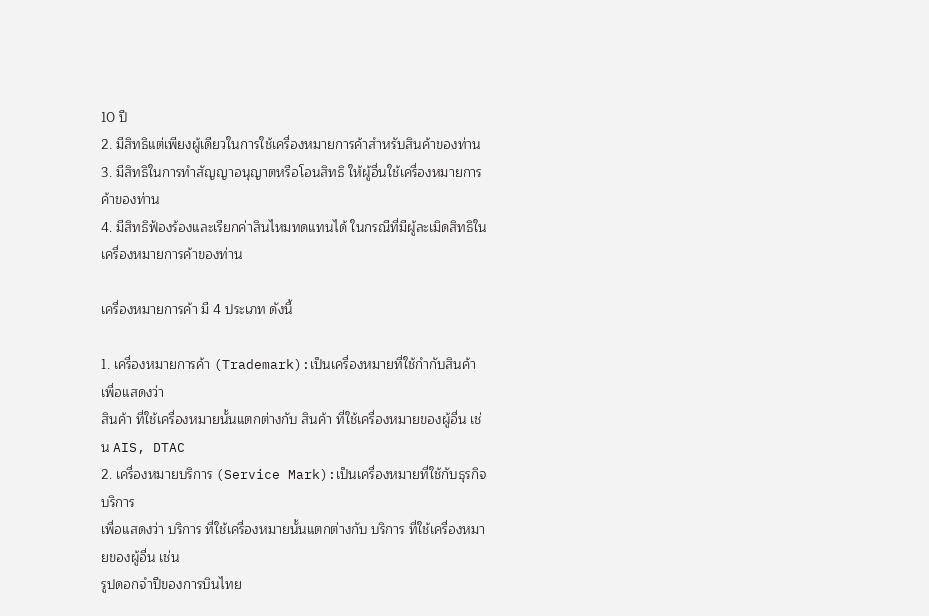10 ปี
2. มีสิทธิแต่เพียงผู้เดียวในการใช้เครื่องหมายการค้าสำหรับสินค้าของท่าน
3. มีสิทธิในการทำสัญญาอนุญาตหรือโอนสิทธิ ให้ผู้อื่นใช้เครื่องหมายการค้าของท่าน
4. มีสิทธิฟ้องร้องและเรียกค่าสินไหมทดแทนได้ ในกรณีที่มีผู้ละเมิดสิทธิในเครื่องหมายการค้าของท่าน

เครื่องหมายการค้า มี 4 ประเภท ดังนี้

1. เครื่องหมายการค้า (Trademark):เป็นเครื่องหมายที่ใช้กำกับสินค้า เพื่อแสดงว่า
สินค้า ที่ใช้เครื่องหมายนั้นแตกต่างกับ สินค้า ที่ใช้เครื่องหมายของผู้อื่น เช่น AIS, DTAC
2. เครื่องหมายบริการ (Service Mark):เป็นเครื่องหมายที่ใช้กับธุรกิจบริการ
เพื่อแสดงว่า บริการ ที่ใช้เครื่องหมายนั้นแตกต่างกับ บริการ ที่ใช้เครื่องหมายของผู้อื่น เช่น
รูปดอกจำปีของการบินไทย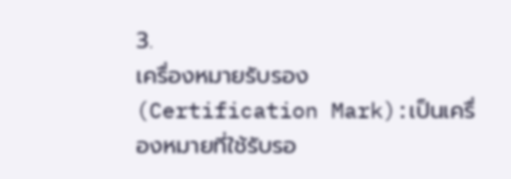3.
เครื่องหมายรับรอง (Certification Mark):เป็นเครื่องหมายที่ใช้รับรอ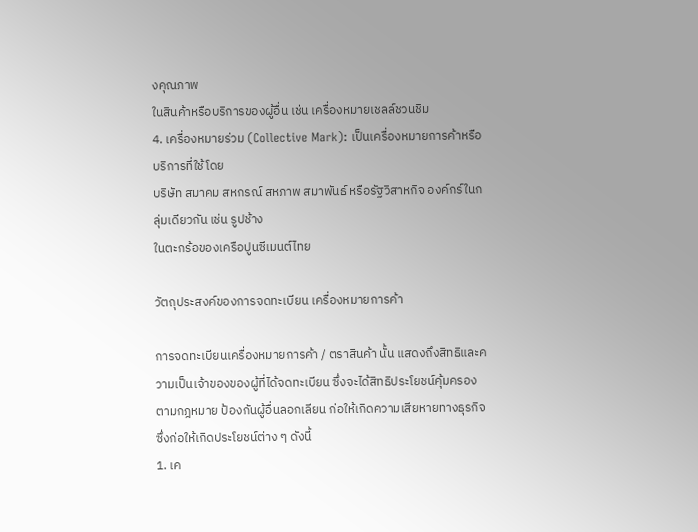งคุณภาพ
ในสินค้าหรือบริการของผู้อื่น เช่น เครื่องหมายเชลล์ชวนชิม
4. เครื่องหมายร่วม (Collective Mark): เป็นเครื่องหมายการค้าหรือบริการที่ใช้โดย
บริษัท สมาคม สหกรณ์ สหภาพ สมาพันธ์ หรือรัฐวิสาหกิจ องค์กร์ในกลุ่มเดียวกัน เช่น รูปช้าง
ในตะกร้อของเครือปูนซีเมนต์ไทย

วัตถุประสงค์ของการจดทะเบียน เครื่องหมายการค้า

การจดทะเบียนเครื่องหมายการค้า / ตราสินค้า นั้น แสดงถึงสิทธิและความเป็นเจ้าของของผู้ที่ได้จดทะเบียน ซึ่งจะได้สิทธิประโยชน์คุ้มครองตามกฎหมาย ป้องกันผู้อื่นลอกเลียน ก่อให้เกิดความเสียหายทางธุรกิจ ซึ่งก่อให้เกิดประโยชน์ต่าง ๆ ดังนี้
1. เค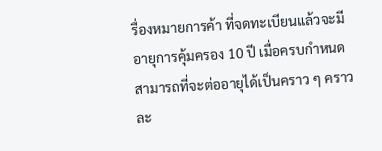รื่องหมายการค้า ที่จดทะเบียนแล้วจะมีอายุการคุ้มครอง 10 ปี เมื่อครบกำหนดสามารถที่จะต่ออายุได้เป็นคราว ๆ คราวละ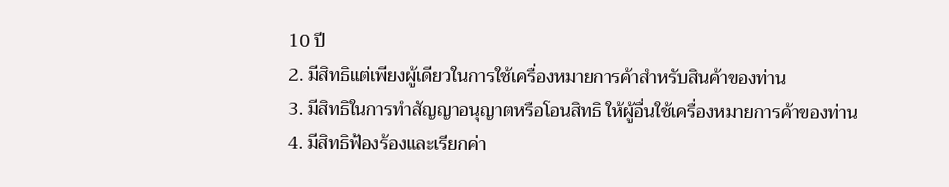10 ปี
2. มีสิทธิแต่เพียงผู้เดียวในการใช้เครื่องหมายการค้าสำหรับสินค้าของท่าน
3. มีสิทธิในการทำสัญญาอนุญาตหรือโอนสิทธิ ให้ผู้อื่นใช้เครื่องหมายการค้าของท่าน
4. มีสิทธิฟ้องร้องและเรียกค่า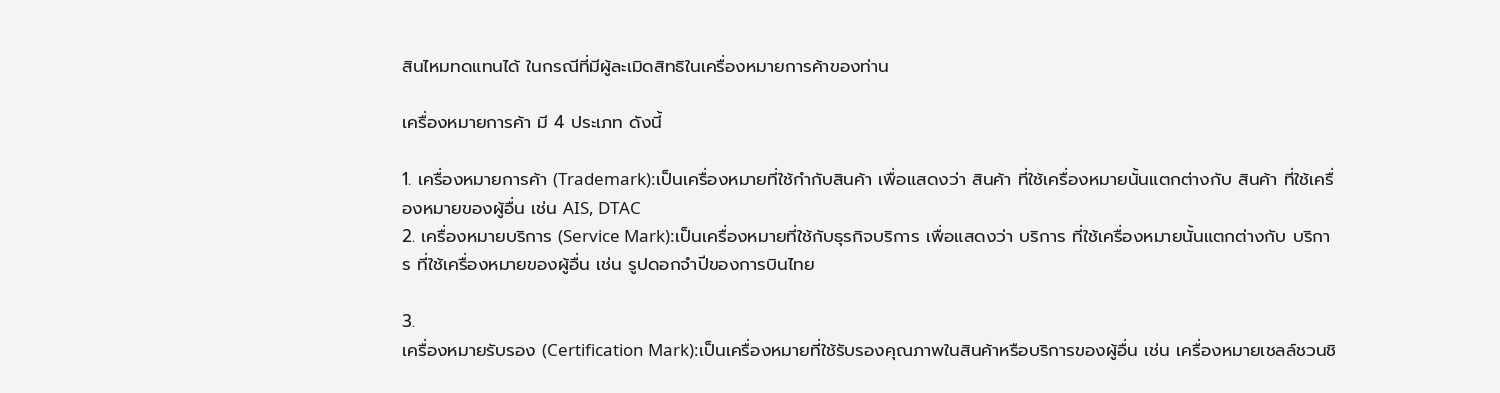สินไหมทดแทนได้ ในกรณีที่มีผู้ละเมิดสิทธิในเครื่องหมายการค้าของท่าน

เครื่องหมายการค้า มี 4 ประเภท ดังนี้

1. เครื่องหมายการค้า (Trademark):เป็นเครื่องหมายที่ใช้กำกับสินค้า เพื่อแสดงว่า สินค้า ที่ใช้เครื่องหมายนั้นแตกต่างกับ สินค้า ที่ใช้เครื่องหมายของผู้อื่น เช่น AIS, DTAC
2. เครื่องหมายบริการ (Service Mark):เป็นเครื่องหมายที่ใช้กับธุรกิจบริการ เพื่อแสดงว่า บริการ ที่ใช้เครื่องหมายนั้นแตกต่างกับ บริการ ที่ใช้เครื่องหมายของผู้อื่น เช่น รูปดอกจำปีของการบินไทย

3.
เครื่องหมายรับรอง (Certification Mark):เป็นเครื่องหมายที่ใช้รับรองคุณภาพในสินค้าหรือบริการของผู้อื่น เช่น เครื่องหมายเชลล์ชวนชิ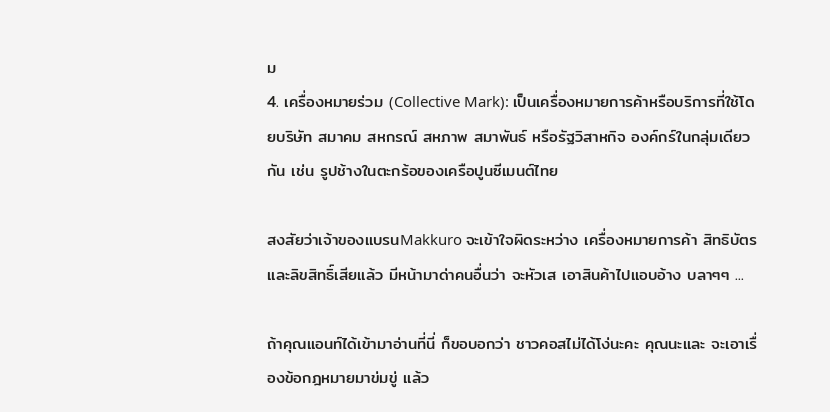ม
4. เครื่องหมายร่วม (Collective Mark): เป็นเครื่องหมายการค้าหรือบริการที่ใช้โดยบริษัท สมาคม สหกรณ์ สหภาพ สมาพันธ์ หรือรัฐวิสาหกิจ องค์กร์ในกลุ่มเดียวกัน เช่น รูปช้างในตะกร้อของเครือปูนซีเมนต์ไทย

สงสัยว่าเจ้าของแบรนMakkuro จะเข้าใจผิดระหว่าง เครื่องหมายการค้า สิทธิบัตร และลิขสิทธิ์เสียแล้ว มีหน้ามาด่าคนอื่นว่า จะหัวเส เอาสินค้าไปแอบอ้าง บลาๆๆ ...

ถ้าคุณแอนท์ได้เข้ามาอ่านที่นี่ ก็ขอบอกว่า ชาวคอสไม่ได้โง่นะคะ คุณนะและ จะเอาเรื่องข้อกฎหมายมาข่มขู่ แล้ว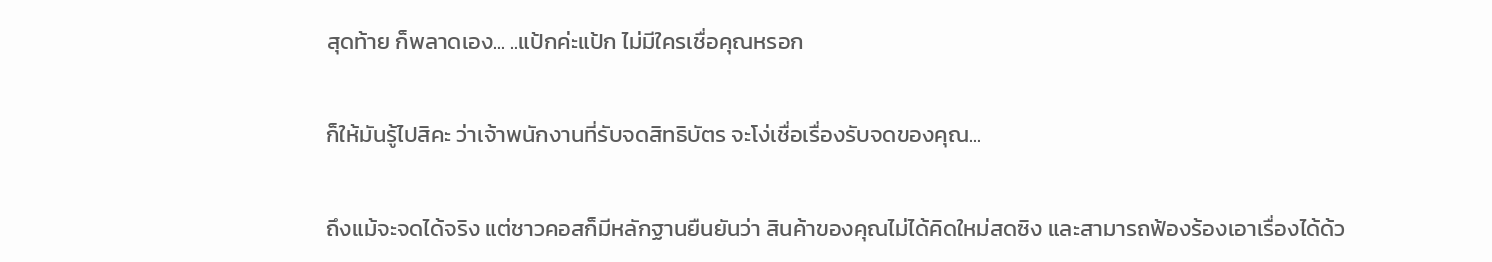สุดท้าย ก็พลาดเอง... ..แป้กค่ะแป้ก ไม่มีใครเชื่อคุณหรอก

ก็ให้มันรู้ไปสิคะ ว่าเจ้าพนักงานที่รับจดสิทธิบัตร จะโง่เชื่อเรื่องรับจดของคุณ...

ถึงแม้จะจดได้จริง แต่ชาวคอสก็มีหลักฐานยืนยันว่า สินค้าของคุณไม่ได้คิดใหม่สดซิง และสามารถฟ้องร้องเอาเรื่องได้ด้ว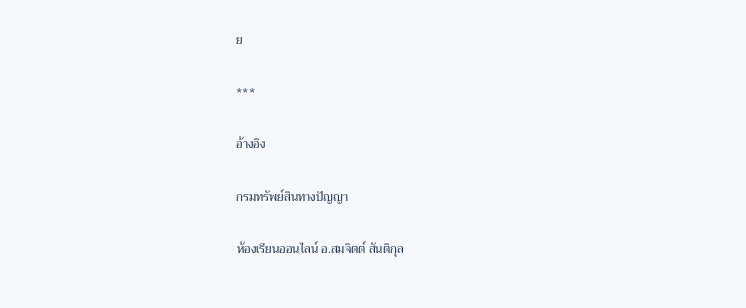ย

***

อ้างอิง

กรมทรัพย์สินทางปัญญา

ห้องเรียนออนไลน์ อ.สมจิตต์ สันติกุล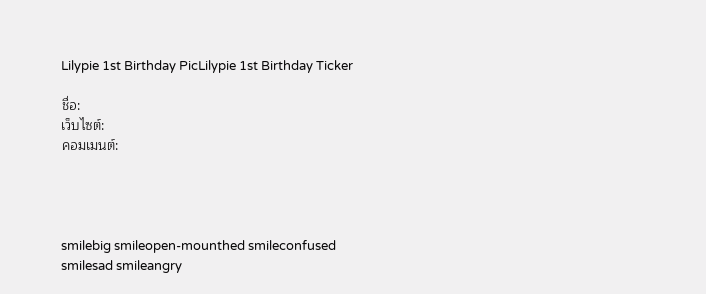Lilypie 1st Birthday PicLilypie 1st Birthday Ticker

ชื่อ:
เว็บไซต์:
คอมเมนต์:




smilebig smileopen-mounthed smileconfused smilesad smileangry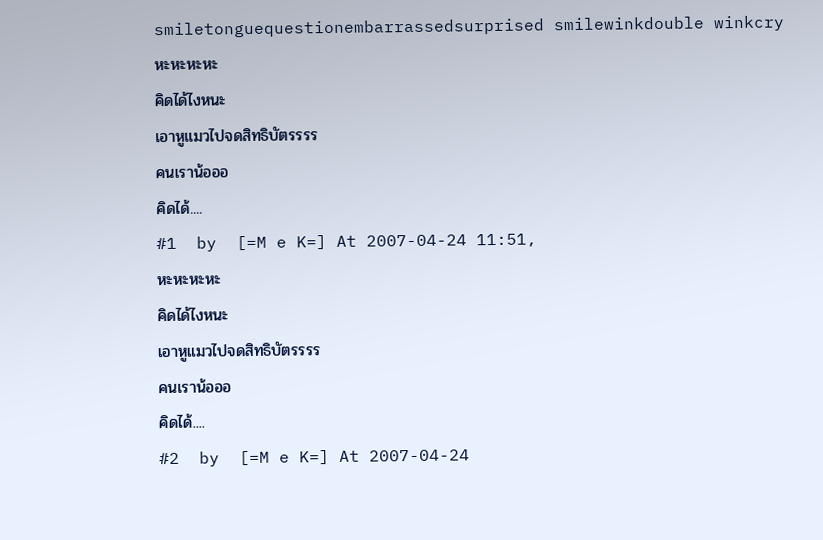smiletonguequestionembarrassedsurprised smilewinkdouble winkcry
หะหะหะหะ
คิดได้ไงหนะ
เอาหูแมวไปจดสิทธิบัตรรรร
คนเราน้อออ
คิดได้....
#1  by  [=M e K=] At 2007-04-24 11:51,
หะหะหะหะ
คิดได้ไงหนะ
เอาหูแมวไปจดสิทธิบัตรรรร
คนเราน้อออ
คิดได้....
#2  by  [=M e K=] At 2007-04-24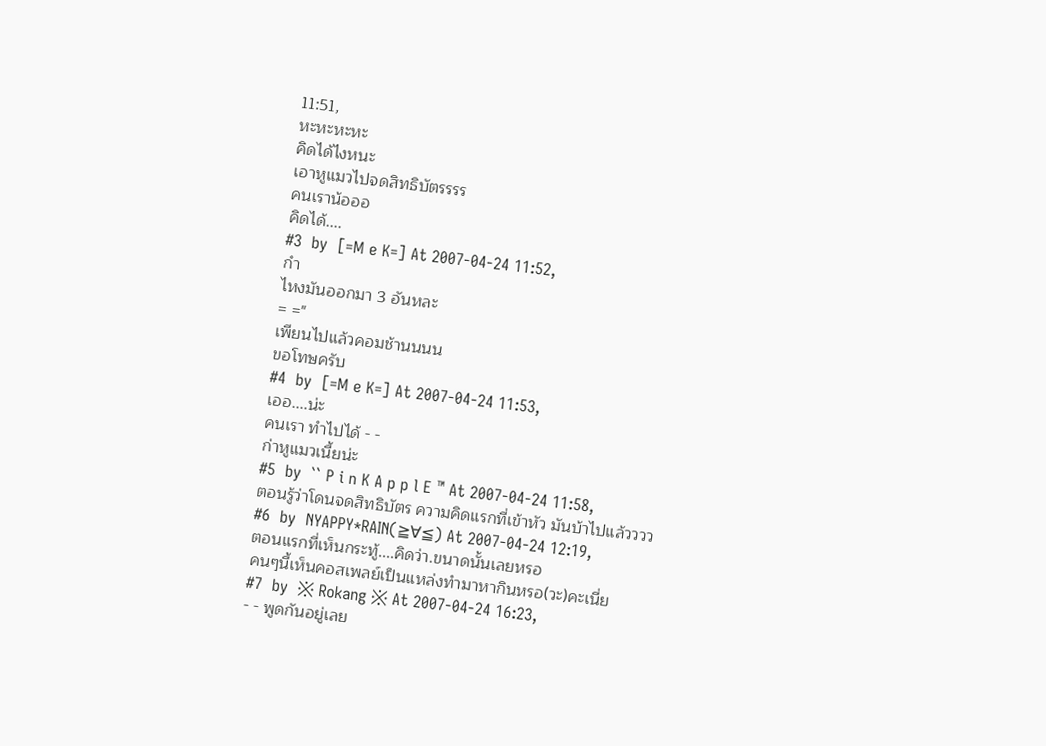11:51,
หะหะหะหะ
คิดได้ไงหนะ
เอาหูแมวไปจดสิทธิบัตรรรร
คนเราน้อออ
คิดได้....
#3  by  [=M e K=] At 2007-04-24 11:52,
กำ
ไหงมันออกมา 3 อันหละ
= ="
เพียนไปแล้วคอมช้านนนน
ขอโทษครับ
#4  by  [=M e K=] At 2007-04-24 11:53,
เออ....น่ะ
คนเรา ทำไปได้ - -
ก่าหูแมวเนี้ยน่ะ
#5  by  `` P i n K A p p l E ™ At 2007-04-24 11:58,
ตอนรู้ว่าโดนจดสิทธิบัตร ความคิดแรกที่เข้าหัว มันบ้าไปแล้วววว
#6  by  NYAPPY*RAIN(≧∀≦) At 2007-04-24 12:19,
ตอนแรกที่เห็นกระทู้....คิดว่า.ขนาดนั้นเลยหรอ
คนๆนี้เห็นคอสเพลย์เป็นแหล่งทำมาหากินหรอ(วะ)คะเนี่ย
#7  by  ※ Rokang ※ At 2007-04-24 16:23,
- - พูดกันอยู่เลย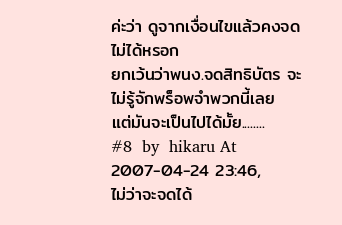ค่ะว่า ดูจากเงื่อนไขแล้วคงจดไม่ได้หรอก
ยกเว้นว่าพนง.จดสิทธิบัตร จะไม่รู้จักพร็อพจำพวกนี้เลย
แต่มันจะเป็นไปได้มั้ย........
#8  by  hikaru At 2007-04-24 23:46,
ไม่ว่าจะจดได้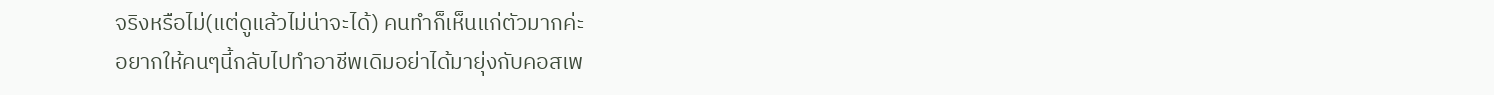จริงหรือไม่(แต่ดูแล้วไม่น่าจะได้) คนทำก็เห็นแก่ตัวมากค่ะ
อยากให้คนๆนี้กลับไปทำอาชีพเดิมอย่าได้มายุ่งกับคอสเพ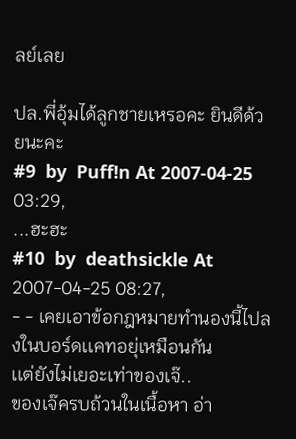ลย์เลย

ปล.พี่อุ้มได้ลูกชายเหรอคะ ยินดีด้วยนะคะ
#9  by  Puff!n At 2007-04-25 03:29,
...ฮะฮะ
#10  by  deathsickle At 2007-04-25 08:27,
- - เคยเอาข้อกฎหมายทำนองนี้ไปลงในบอร์ดเเคทอยุ่เหมือนกัน
เเต่ยังไม่เยอะเท่าของเจ๊..
ของเจ๊ครบถ้วนในเนื้อหา อ่า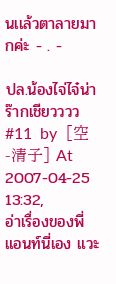นเเล้วตาลายมากค่ะ - . -

ปล.น้องไจ่ไจ๋น่าร๊ากเชียวววว
#11  by  [空 -清子] At 2007-04-25 13:32,
อ่าเรื่องของพี่แอนท์นี่เอง แวะ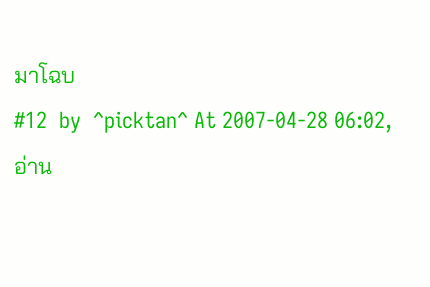มาโฉบ
#12  by  ^picktan^ At 2007-04-28 06:02,
อ่าน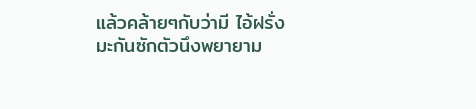แล้วคล้ายๆกับว่ามี ไอ้ฝรั่งมะกันซักตัวนึงพยายาม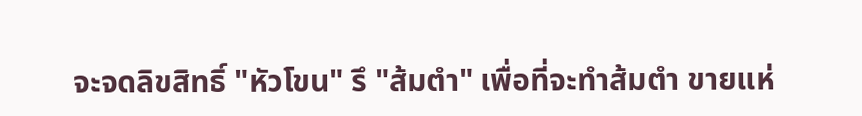จะจดลิขสิทธิ์ "หัวโขน" รึ "ส้มตำ" เพื่อที่จะทำส้มตำ ขายแห่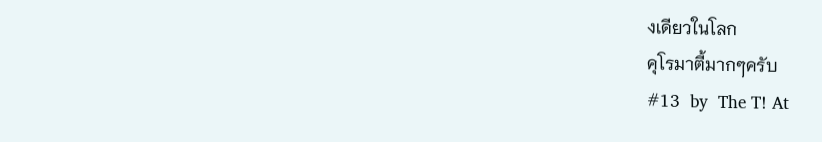งเดียวในโลก
คุโรมาตี้มากๆครับ
#13  by  The T! At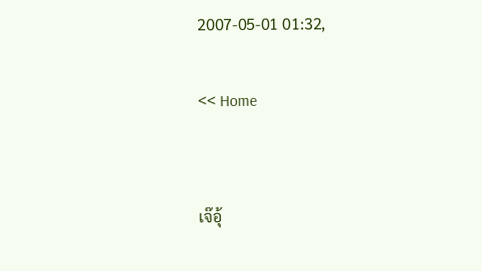2007-05-01 01:32,

<< Home


เจ๊อุ้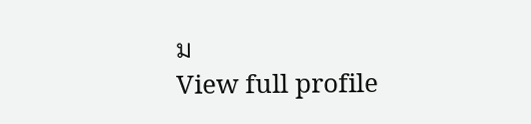ม
View full profile